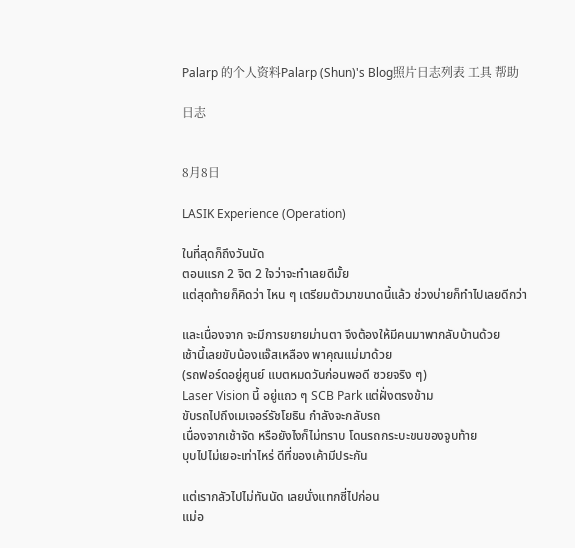Palarp 的个人资料Palarp (Shun)'s Blog照片日志列表 工具 帮助

日志


8月8日

LASIK Experience (Operation)

ในที่สุดก็ถึงวันนัด
ตอนแรก 2 จิต 2 ใจว่าจะทำเลยดีมั้ย
แต่สุดท้ายก็คิดว่า ไหน ๆ เตรียมตัวมาขนาดนี้แล้ว ช่วงบ่ายก็ทำไปเลยดีกว่า

และเนื่องจาก จะมีการขยายม่านตา จึงต้องให้มีคนมาพากลับบ้านด้วย
เช้านี้เลยขับน้องแจ๊สเหลือง พาคุณแม่มาด้วย
(รถฟอร์ดอยู่ศูนย์ แบตหมดวันก่อนพอดี ซวยจริง ๆ)
Laser Vision นี้ อยู่แถว ๆ SCB Park แต่ฝั่งตรงข้าม
ขับรถไปถึงเมเจอร์รัชโยธิน กำลังจะกลับรถ
เนื่องจากเช้าจัด หรือยังไงก็ไม่ทราบ โดนรถกระบะขนของจูบท้าย
บุบไปไม่เยอะเท่าไหร่ ดีที่ของเค้ามีประกัน

แต่เรากลัวไปไม่ทันนัด เลยนั่งแทกซี่ไปก่อน
แม่อ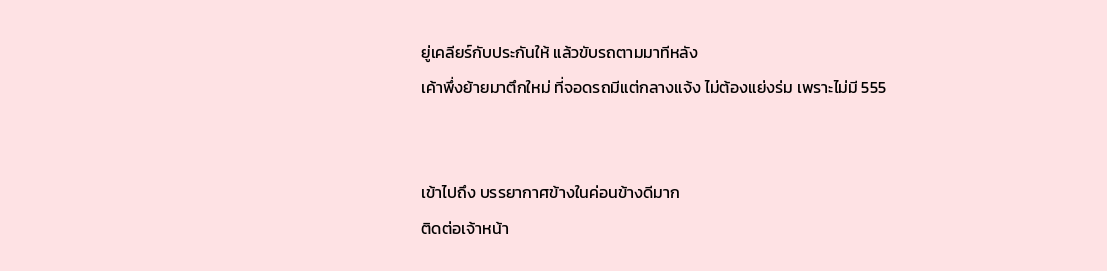ยู่เคลียร์กับประกันให้ แล้วขับรถตามมาทีหลัง
เค้าพึ่งย้ายมาตึกใหม่ ที่จอดรถมีแต่กลางแจ้ง ไม่ต้องแย่งร่ม เพราะไม่มี 555


เข้าไปถึง บรรยากาศข้างในค่อนข้างดีมาก
ติดต่อเจ้าหน้า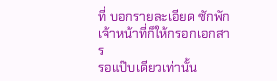ที่ บอกรายละเอียด ซักพัก เจ้าหน้าที่ก็ให้กรอกเอกสาร
รอแป๊บเดียวเท่านั้น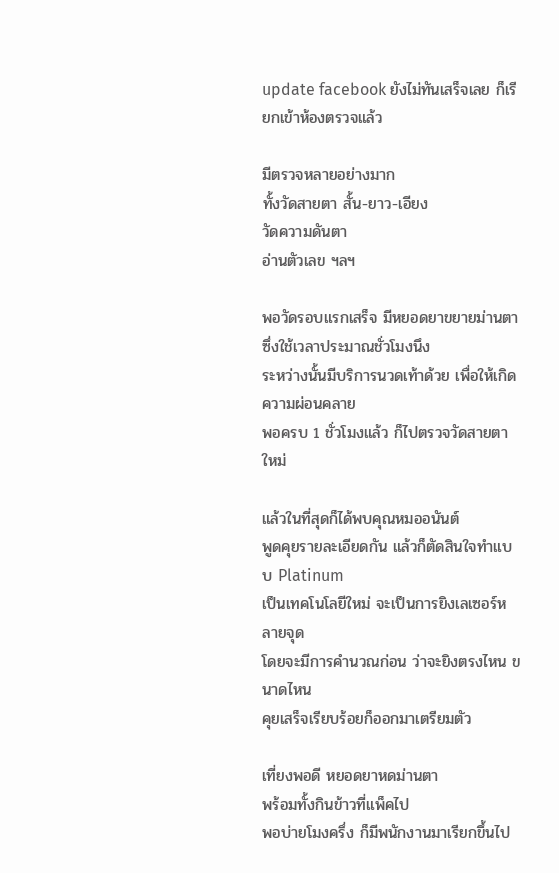update facebook ยังไม่ทันเสร็จเลย ก็เรียกเข้าห้องตรวจแล้ว

มีตรวจหลายอย่างมาก
ทั้งวัดสายตา สั้น-ยาว-เอียง
วัดความดันตา
อ่านตัวเลข ฯลฯ

พอวัดรอบแรกเสร็จ มีหยอดยาขยายม่านตา
ซึ่งใช้เวลาประมาณชั่วโมงนึง
ระหว่างนั้นมีบริการนวดเท้าด้วย เพื่อให้เกิดความผ่อนคลาย
พอครบ 1 ชั่วโมงแล้ว ก็ไปตรวจวัดสายตาใหม่

แล้วในที่สุดก็ได้พบคุณหมออนันต์
พูดคุยรายละเอียดกัน แล้วก็ตัดสินใจทำแบบ Platinum
เป็นเทคโนโลยีใหม่ จะเป็นการยิงเลเซอร์หลายจุด
โดยจะมีการคำนวณก่อน ว่าจะยิงตรงไหน ขนาดไหน
คุยเสร็จเรียบร้อยก็ออกมาเตรียมตัว

เที่ยงพอดี หยอดยาหดม่านตา
พร้อมทั้งกินข้าวที่แพ็คไป
พอบ่ายโมงครึ่ง ก็มีพนักงานมาเรียกขึ้นไป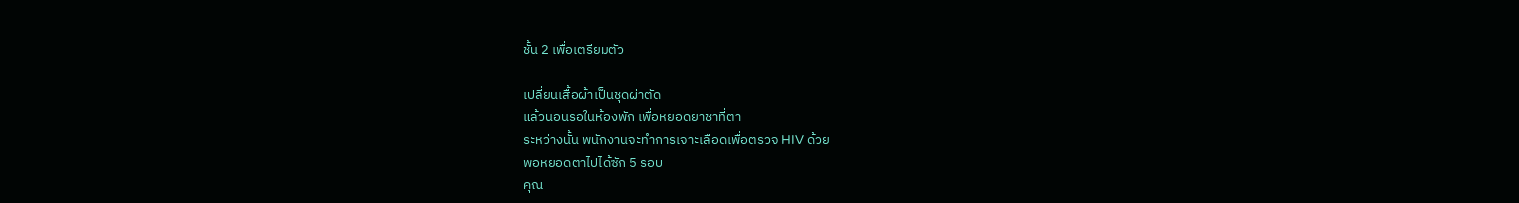ชั้น 2 เพื่อเตรียมตัว

เปลี่ยนเสื้อผ้าเป็นชุดผ่าตัด
แล้วนอนรอในห้องพัก เพื่อหยอดยาชาที่ตา
ระหว่างนั้น พนักงานจะทำการเจาะเลือดเพื่อตรวจ HIV ด้วย
พอหยอดตาไปได้ซัก 5 รอบ
คุณ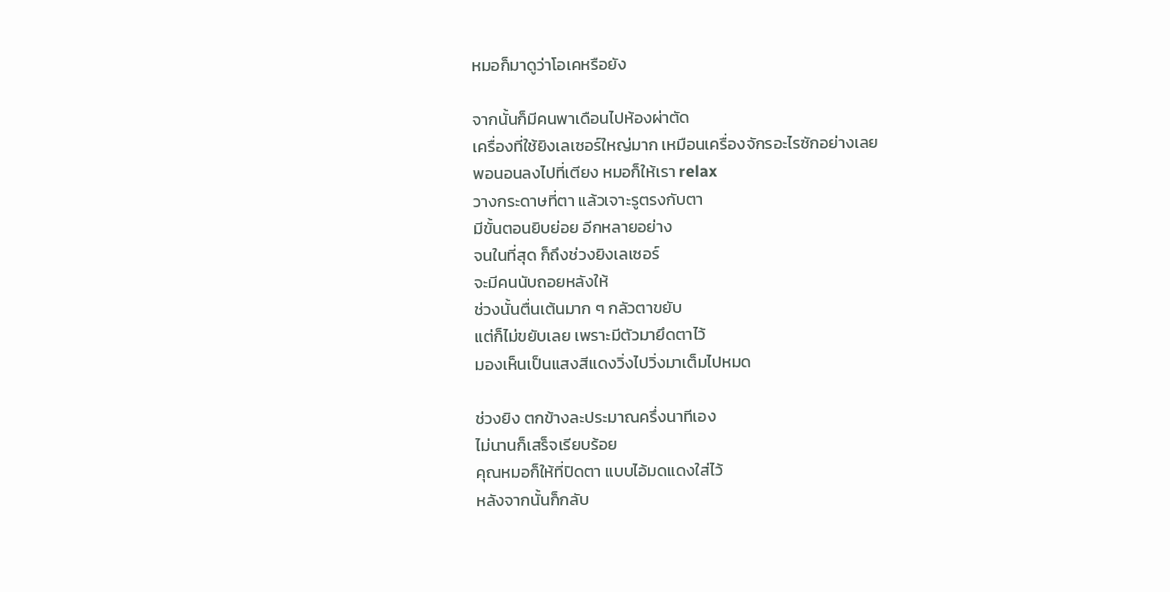หมอก็มาดูว่าโอเคหรือยัง

จากนั้นก็มีคนพาเดือนไปห้องผ่าตัด
เครื่องที่ใช้ยิงเลเซอร์ใหญ่มาก เหมือนเครื่องจักรอะไรซักอย่างเลย
พอนอนลงไปที่เตียง หมอก็ให้เรา relax
วางกระดาษที่ตา แล้วเจาะรูตรงกับตา
มีขั้นตอนยิบย่อย อีกหลายอย่าง
จนในที่สุด ก็ถึงช่วงยิงเลเซอร์
จะมีคนนับถอยหลังให้
ช่วงนั้นตื่นเต้นมาก ๆ กลัวตาขยับ
แต่ก็ไม่ขยับเลย เพราะมีตัวมายึดตาไว้
มองเห็นเป็นแสงสีแดงวิ่งไปวิ่งมาเต็มไปหมด

ช่วงยิง ตกข้างละประมาณครึ่งนาทีเอง
ไม่นานก็เสร็จเรียบร้อย
คุณหมอก็ให้ที่ปิดตา แบบไอ้มดแดงใส่ไว้
หลังจากนั้นก็กลับ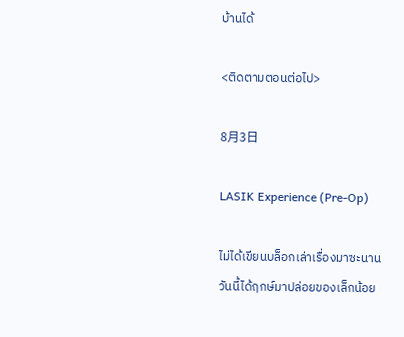บ้านได้

<ติดตามตอนต่อไป>

8月3日

LASIK Experience (Pre-Op)

ไม่ได้เขียนบล็อกเล่าเรื่องมาซะนาน
วันนี้ได้ฤกษ์มาปล่อยของเล็กน้อย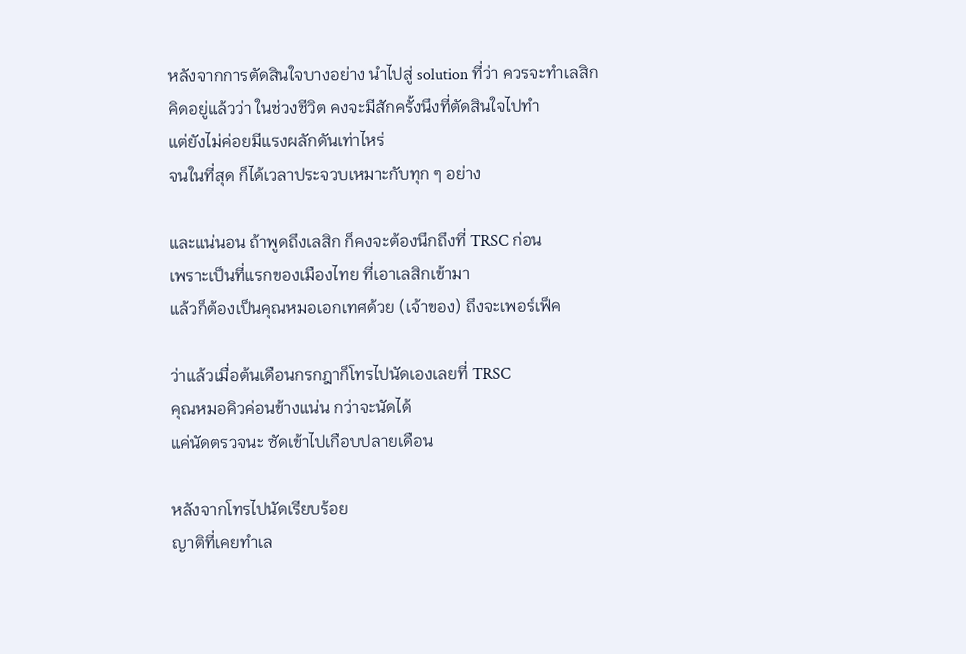หลังจากการตัดสินใจบางอย่าง นำไปสู่ solution ที่ว่า ควรจะทำเลสิก
คิดอยู่แล้วว่า ในช่วงชีวิต คงจะมีสักครั้งนึงที่ตัดสินใจไปทำ
แต่ยังไม่ค่อยมีแรงผลักดันเท่าไหร่
จนในที่สุด ก็ได้เวลาประจวบเหมาะกับทุก ๆ อย่าง

และแน่นอน ถ้าพูดถึงเลสิก ก็คงจะต้องนึกถึงที่ TRSC ก่อน
เพราะเป็นที่แรกของเมืองไทย ที่เอาเลสิกเข้ามา
แล้วก็ต้องเป็นคุณหมอเอกเทศด้วย (เจ้าของ) ถึงจะเพอร์เฟ็ค

ว่าแล้วเมื่อต้นเดือนกรกฎาก็โทรไปนัดเองเลยที่ TRSC
คุณหมอคิวค่อนข้างแน่น กว่าจะนัดได้
แค่นัดตรวจนะ ซัดเข้าไปเกือบปลายเดือน

หลังจากโทรไปนัดเรียบร้อย
ญาติที่เคยทำเล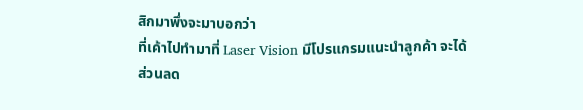สิกมาพึ่งจะมาบอกว่า
ที่เค้าไปทำมาที่ Laser Vision มีโปรแกรมแนะนำลูกค้า จะได้ส่วนลด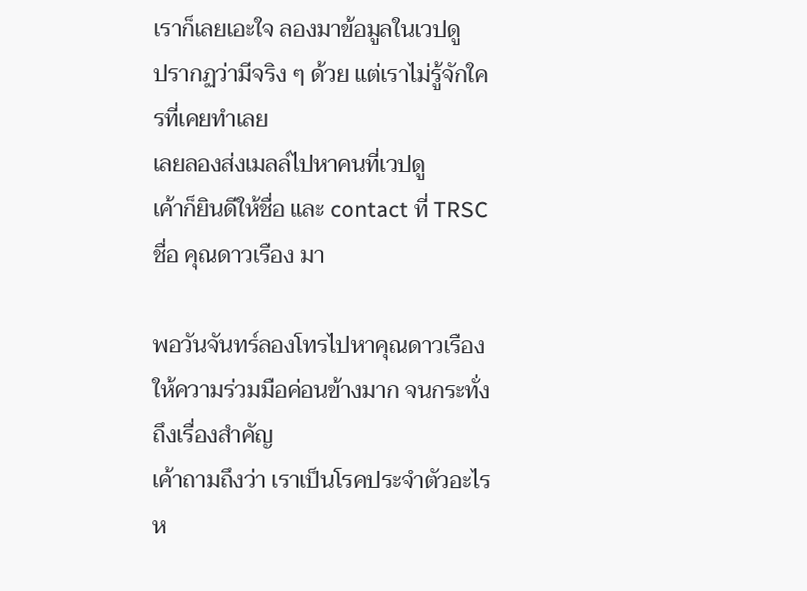เราก็เลยเอะใจ ลองมาข้อมูลในเวปดู
ปรากฏว่ามีจริง ๆ ด้วย แต่เราไม่รู้จักใครที่เคยทำเลย
เลยลองส่งเมลล์ไปหาคนที่เวปดู
เค้าก็ยินดีให้ชื่อ และ contact ที่ TRSC ชื่อ คุณดาวเรือง มา

พอวันจันทร์ลองโทรไปหาคุณดาวเรือง
ให้ความร่วมมือค่อนข้างมาก จนกระทั่งถึงเรื่องสำคัญ
เค้าถามถึงว่า เราเป็นโรคประจำตัวอะไรห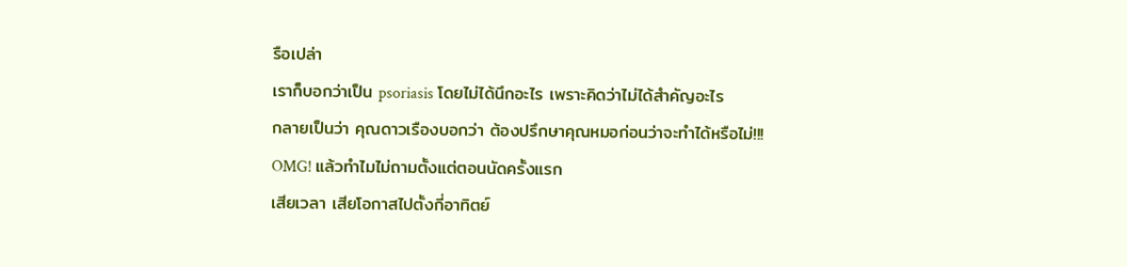รือเปล่า
เราก็บอกว่าเป็น psoriasis โดยไม่ได้นึกอะไร เพราะคิดว่าไม่ได้สำคัญอะไร
กลายเป็นว่า คุณดาวเรืองบอกว่า ต้องปรึกษาคุณหมอก่อนว่าจะทำได้หรือไม่!!!
OMG! แล้วทำไมไม่ถามตั้งแต่ตอนนัดครั้งแรก
เสียเวลา เสียโอกาสไปตั้งกี่อาทิตย์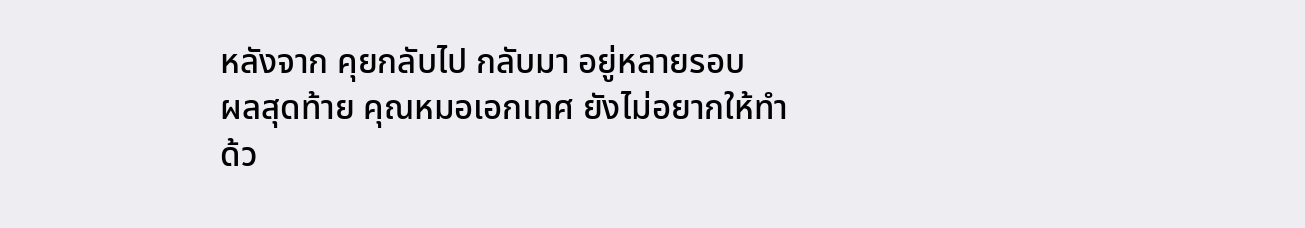หลังจาก คุยกลับไป กลับมา อยู่หลายรอบ
ผลสุดท้าย คุณหมอเอกเทศ ยังไม่อยากให้ทำ
ด้ว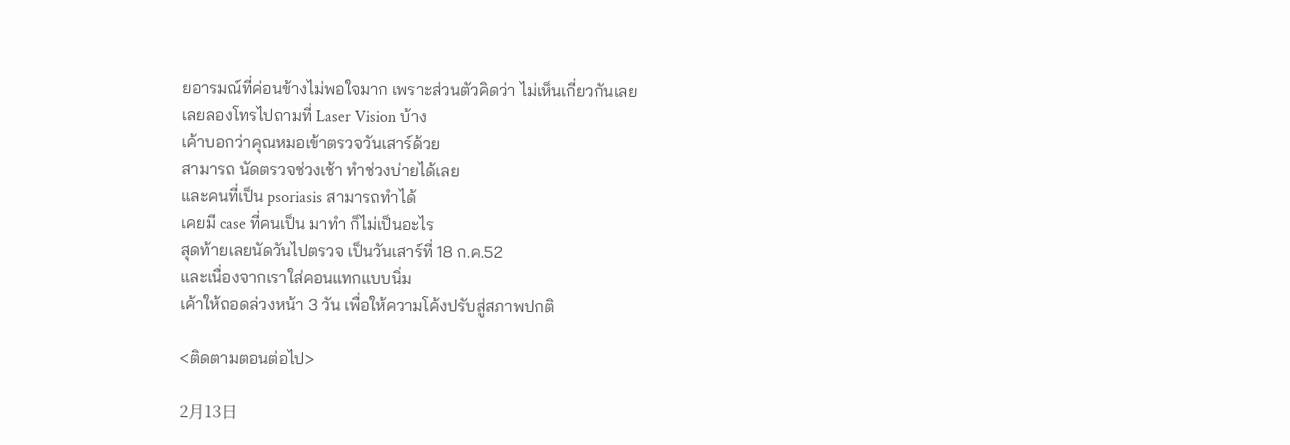ยอารมณ์ที่ค่อนข้างไม่พอใจมาก เพราะส่วนตัวคิดว่า ไม่เห็นเกี่ยวกันเลย
เลยลองโทรไปถามที่ Laser Vision บ้าง
เค้าบอกว่าคุณหมอเข้าตรวจวันเสาร์ด้วย
สามารถ นัดตรวจช่วงเช้า ทำช่วงบ่ายได้เลย
และคนที่เป็น psoriasis สามารถทำได้
เคยมี case ที่คนเป็น มาทำ ก็ไม่เป็นอะไร
สุดท้ายเลยนัดวันไปตรวจ เป็นวันเสาร์ที่ 18 ก.ค.52
และเนื่องจากเราใส่คอนแทกแบบนิ่ม
เค้าให้ถอดล่วงหน้า 3 วัน เพื่อให้ความโค้งปรับสู่สภาพปกติ

<ติดตามตอนต่อไป>

2月13日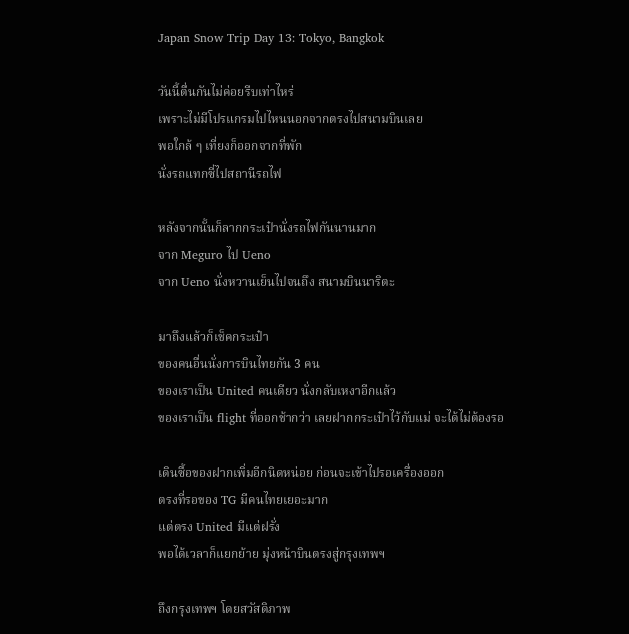Japan Snow Trip Day 13: Tokyo, Bangkok

วันนี้ตื่นกันไม่ค่อยรีบเท่าไหร่
เพราะไม่มีโปรแกรมไปไหนนอกจากตรงไปสนามบินเลย
พอใกล้ ๆ เที่ยงก็ออกจากที่พัก
นั่งรถแทกซี่ไปสถานีรถไฟ

หลังจากนั้นก็ลากกระเป๋านั่งรถไฟกันนานมาก
จาก Meguro ไป Ueno
จาก Ueno นั่งหวานเย็นไปจนถึง สนามบินนาริตะ

มาถึงแล้วก็เช็คกระเป๋า
ของคนอื่นนั่งการบินไทยกัน 3 คน
ของเราเป็น United คนเดียว นั่งกลับเหงาอีกแล้ว
ของเราเป็น flight ที่ออกช้ากว่า เลยฝากกระเป๋าไว้กับแม่ จะได้ไม่ต้องรอ

เดินซื้อของฝากเพิ่มอีกนิดหน่อย ก่อนจะเข้าไปรอเครื่องออก
ตรงที่รอของ TG มีคนไทยเยอะมาก
แต่ตรง United มีแต่ฝรั่ง
พอได้เวลาก็แยกย้าย มุ่งหน้าบินตรงสู่กรุงเทพฯ

ถึงกรุงเทพฯ โดยสวัสดิภาพ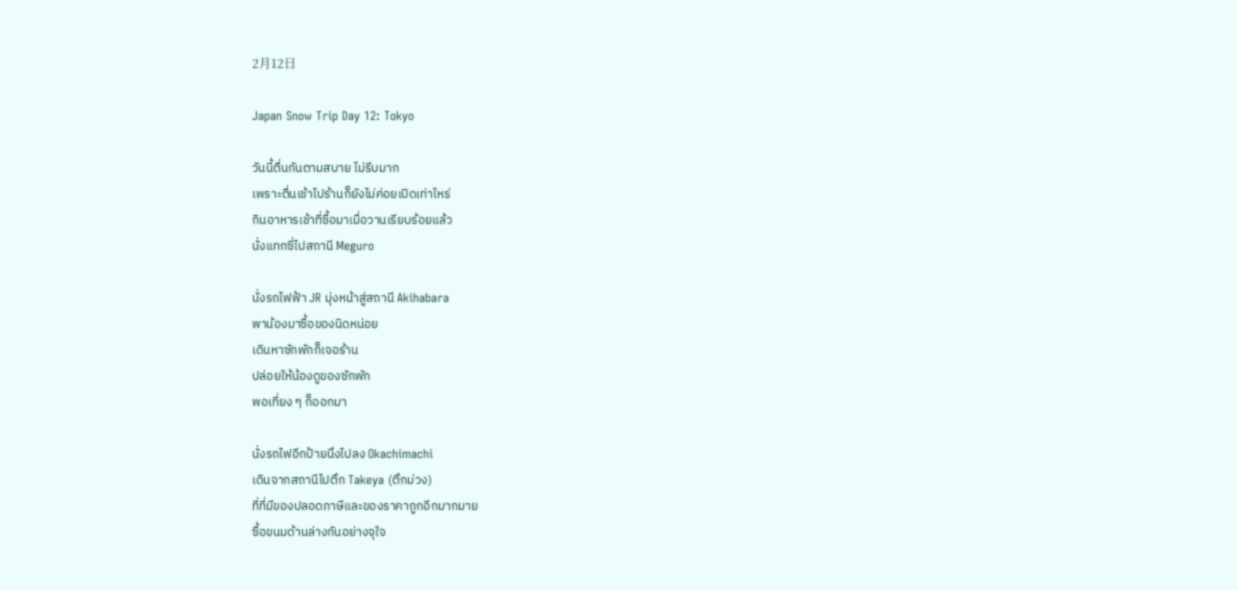2月12日

Japan Snow Trip Day 12: Tokyo

วันนี้ตื่นกันตามสบาย ไม่รีบมาก
เพราะตื่นเช้าไปร้านก็ยังไม่ค่อยเปิดเท่าไหร่
กินอาหารเช้าที่ซื้อมาเมื่อวานเรียบร้อยแล้ว
นั่งแทกซี่ไปสถานี Meguro

นั่งรถไฟฟ้า JR มุ่งหน้าสู่สถานี Akihabara
พาน้องมาซื้อของนิดหน่อย
เดินหาซักพักก็เจอร้าน
ปล่อยให้น้องดูของซักพัก
พอเที่ยง ๆ ก็ออกมา

นั่งรถไฟอีกป้ายนึงไปลง Okachimachi
เดินจากสถานีไปตึก Takeya (ตึกม่วง)
ที่ที่มีของปลอดภาษีและของราคาถูกอีกมากมาย
ซื้อขนมด้านล่างกันอย่างจุใจ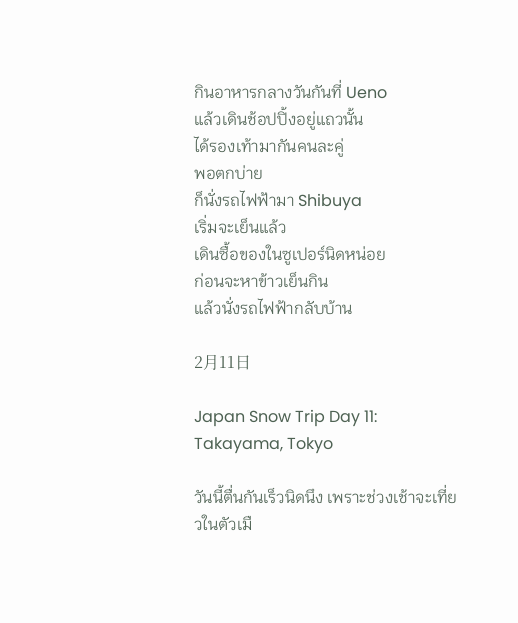กินอาหารกลางวันกันที่ Ueno
แล้วเดินช้อปปิ้งอยู่แถวนั้น
ได้รองเท้ามากันคนละคู่
พอตกบ่าย
ก็นั่งรถไฟฟ้ามา Shibuya
เริ่มจะเย็นแล้ว
เดินซื้อของในซูเปอร์นิดหน่อย
ก่อนจะหาข้าวเย็นกิน
แล้วนั่งรถไฟฟ้ากลับบ้าน

2月11日

Japan Snow Trip Day 11: Takayama, Tokyo

วันนี้ตื่นกันเร็วนิดนึง เพราะช่วงเช้าจะเที่ยวในตัวเมื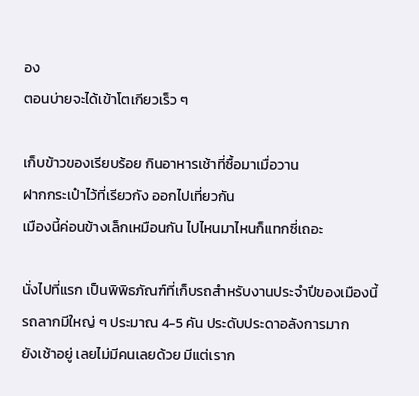อง
ตอนบ่ายจะได้เข้าโตเกียวเร็ว ๆ

เก็บข้าวของเรียบร้อย กินอาหารเช้าที่ซื้อมาเมื่อวาน
ฝากกระเป๋าไว้ที่เรียวกัง ออกไปเที่ยวกัน
เมืองนี้ค่อนข้างเล็กเหมือนกัน ไปไหนมาไหนก็แทกซี่เถอะ

นั่งไปที่แรก เป็นพิพิธภัณฑ์ที่เก็บรถสำหรับงานประจำปีของเมืองนี้
รถลากมีใหญ่ ๆ ประมาณ 4-5 คัน ประดับประดาอลังการมาก
ยังเช้าอยู่ เลยไม่มีคนเลยด้วย มีแต่เราก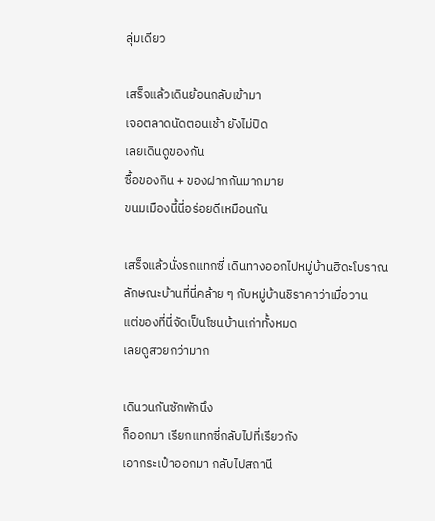ลุ่มเดียว

เสร็จแล้วเดินย้อนกลับเข้ามา
เจอตลาดนัดตอนเช้า ยังไม่ปิด
เลยเดินดูของกัน
ซื้อของกิน + ของฝากกันมากมาย
ขนมเมืองนี้นี่อร่อยดีเหมือนกัน

เสร็จแล้วนั่งรถแทกซี่ เดินทางออกไปหมู่บ้านฮิดะโบราณ
ลักษณะบ้านที่นี่คล้าย ๆ กับหมู่บ้านชิราคาว่าเมื่อวาน
แต่ของที่นี่จัดเป็นโซนบ้านเก่าทั้งหมด
เลยดูสวยกว่ามาก

เดินวนกันซักพักนึง
ก็ออกมา เรียกแทกซี่กลับไปที่เรียวกัง
เอากระเป๋าออกมา กลับไปสถานี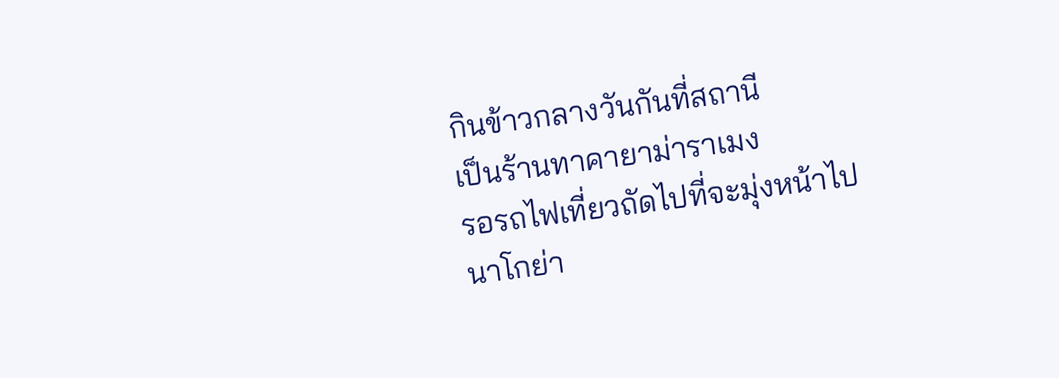กินข้าวกลางวันกันที่สถานี
เป็นร้านทาคายาม่าราเมง
รอรถไฟเที่ยวถัดไปที่จะมุ่งหน้าไปนาโกย่า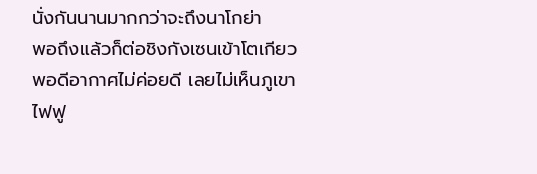นั่งกันนานมากกว่าจะถึงนาโกย่า
พอถึงแล้วก็ต่อชิงกังเซนเข้าโตเกียว
พอดีอากาศไม่ค่อยดี เลยไม่เห็นภูเขาไฟฟู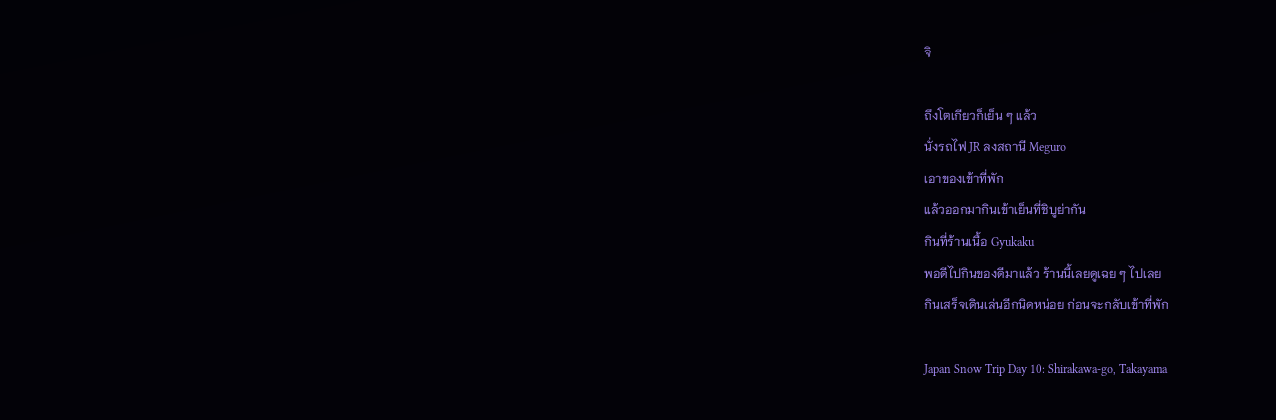จิ

ถึงโตเกียวก็เย็น ๆ แล้ว
นั่งรถไฟ JR ลงสถานี Meguro
เอาของเข้าที่พัก
แล้วออกมากินเข้าเย็นที่ชิบูย่ากัน
กินที่ร้านเนื้อ Gyukaku
พอดีไปกินของดีมาแล้ว ร้านนี้เลยดูเฉย ๆ ไปเลย
กินเสร็จเดินเล่นอีกนิดหน่อย ก่อนจะกลับเข้าที่พัก

Japan Snow Trip Day 10: Shirakawa-go, Takayama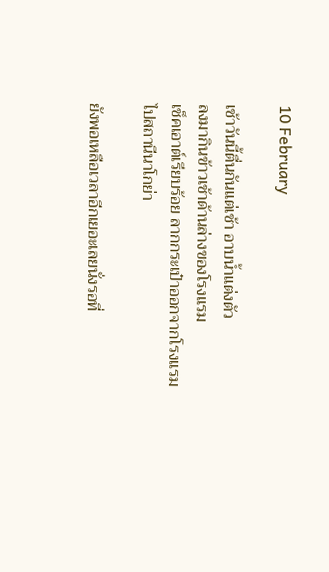10 February

เช้าวันนี้ตื่นกันแต่เช้า อาบน้ำแต่งตัว
ลงมากินข้าวเช้าด้านล่างของโรงแรม
เช็คเอาต์เรียบร้อย ลากกระเป๋าออกจากโรงแรม
ไปสถานีนาโกย่า

ยังพอเหลือเวลาอีกเยอะเลยนั่งรอที่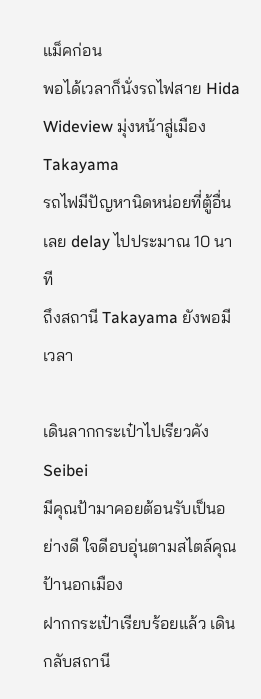แม็คก่อน
พอได้เวลาก็นั่งรถไฟสาย Hida Wideview มุ่งหน้าสู่เมือง Takayama
รถไฟมีปัญหานิดหน่อยที่ตู้อื่น เลย delay ไปประมาณ 10 นาที
ถึงสถานี Takayama ยังพอมีเวลา

เดินลากกระเป๋าไปเรียวคัง Seibei
มีคุณป้ามาคอยต้อนรับเป็นอย่างดี ใจดีอบอุ่นตามสไตล์คุณป้านอกเมือง
ฝากกระเป๋าเรียบร้อยแล้ว เดินกลับสถานี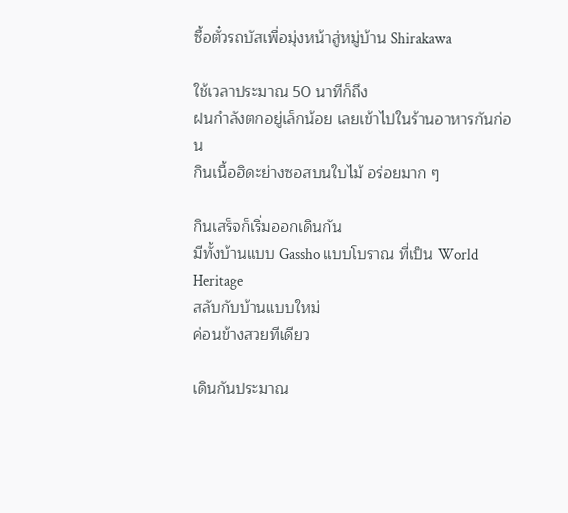ซื้อตั๋วรถบัสเพื่อมุ่งหน้าสู่หมู่บ้าน Shirakawa

ใช้เวลาประมาณ 50 นาทีก็ถึง
ฝนกำลังตกอยู่เล็กน้อย เลยเข้าไปในร้านอาหารกันก่อน
กินเนื้อฮิดะย่างซอสบนใบไม้ อร่อยมาก ๆ

กินเสร็จก็เริ่มออกเดินกัน
มีทั้งบ้านแบบ Gassho แบบโบราณ ที่เป็น World Heritage
สลับกับบ้านแบบใหม่
ค่อนข้างสวยทีเดียว

เดินกันประมาณ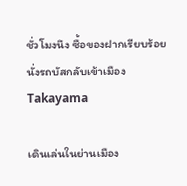ชั่วโมงนึง ซื้อของฝากเรียบร้อย
นั่งรถบัสกลับเข้าเมือง Takayama

เดินเล่นในย่านเมือง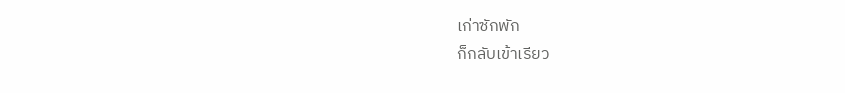เก่าซักพัก
ก็กลับเข้าเรียว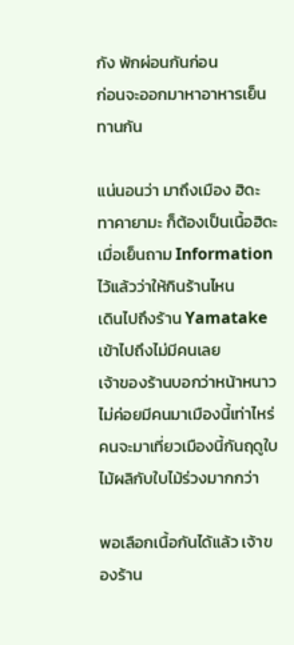กัง พักผ่อนกันก่อน
ก่อนจะออกมาหาอาหารเย็นทานกัน

แน่นอนว่า มาถึงเมือง ฮิดะ ทาคายามะ ก็ต้องเป็นเนื้อฮิดะ
เมื่อเย็นถาม Information ไว้แล้วว่าให้กินร้านไหน
เดินไปถึงร้าน Yamatake
เข้าไปถึงไม่มีคนเลย
เจ้าของร้านบอกว่าหน้าหนาวไม่ค่อยมีคนมาเมืองนี้เท่าไหร่
คนจะมาเที่ยวเมืองนี้กันฤดูใบไม้ผลิกับใบไม้ร่วงมากกว่า

พอเลือกเนื้อกันได้แล้ว เจ้าของร้าน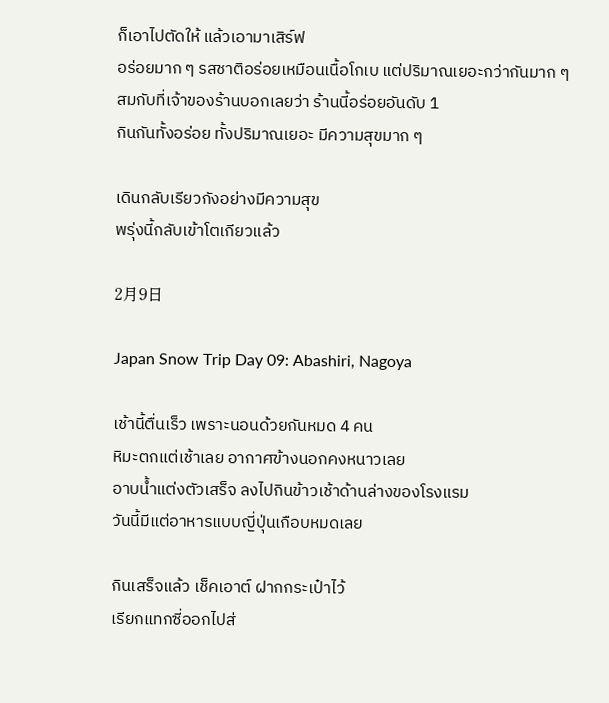ก็เอาไปตัดให้ แล้วเอามาเสิร์ฟ
อร่อยมาก ๆ รสชาติอร่อยเหมือนเนื้อโกเบ แต่ปริมาณเยอะกว่ากันมาก ๆ
สมกับที่เจ้าของร้านบอกเลยว่า ร้านนี้อร่อยอันดับ 1
กินกันทั้งอร่อย ทั้งปริมาณเยอะ มีความสุขมาก ๆ

เดินกลับเรียวกังอย่างมีความสุข
พรุ่งนี้กลับเข้าโตเกียวแล้ว

2月9日

Japan Snow Trip Day 09: Abashiri, Nagoya

เช้านี้ตื่นเร็ว เพราะนอนด้วยกันหมด 4 คน
หิมะตกแต่เช้าเลย อากาศข้างนอกคงหนาวเลย
อาบน้ำแต่งตัวเสร็จ ลงไปกินข้าวเช้าด้านล่างของโรงแรม
วันนี้มีแต่อาหารแบบญี่ปุ่นเกือบหมดเลย

กินเสร็จแล้ว เช็คเอาต์ ฝากกระเป๋าไว้
เรียกแทกซี่ออกไปส่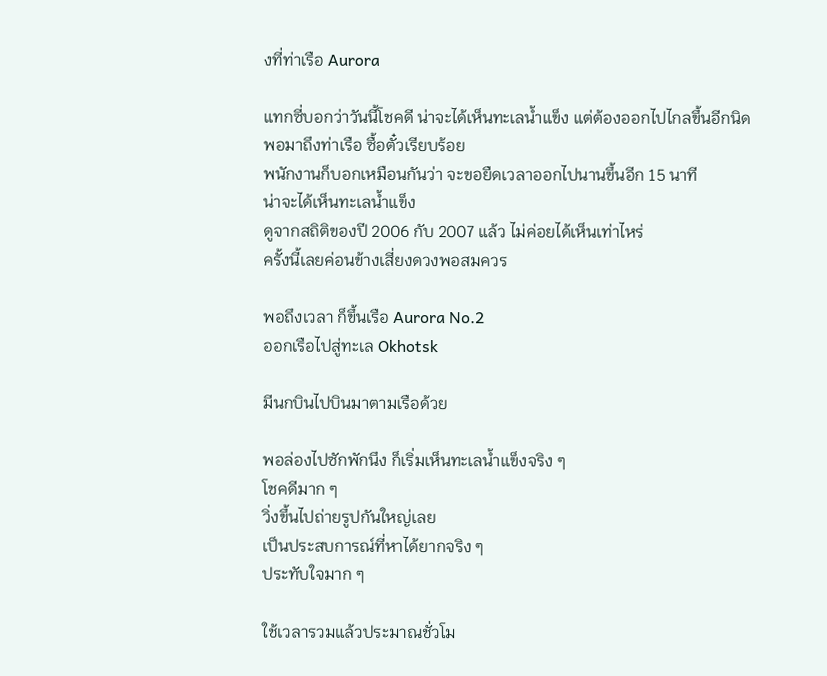งที่ท่าเรือ Aurora

แทกซี่บอกว่าวันนี้โชคดี น่าจะได้เห็นทะเลน้ำแข็ง แต่ต้องออกไปไกลขึ้นอีกนิด
พอมาถึงท่าเรือ ซื้อตั๋วเรียบร้อย
พนักงานก็บอกเหมือนกันว่า จะขอยืดเวลาออกไปนานขึ้นอีก 15 นาที
น่าจะได้เห็นทะเลน้ำแข็ง
ดูจากสถิติของปี 2006 กับ 2007 แล้ว ไม่ค่อยได้เห็นเท่าไหร่
ครั้งนี้เลยค่อนข้างเสี่ยงดวงพอสมควร

พอถึงเวลา ก็ขึ้นเรือ Aurora No.2
ออกเรือไปสู่ทะเล Okhotsk

มีนกบินไปบินมาตามเรือด้วย

พอล่องไปซักพักนึง ก็เริ่มเห็นทะเลน้ำแข็งจริง ๆ
โชคดีมาก ๆ
วิ่งขึ้นไปถ่ายรูปกันใหญ่เลย
เป็นประสบการณ์ที่หาได้ยากจริง ๆ
ประทับใจมาก ๆ

ใช้เวลารวมแล้วประมาณชั่วโม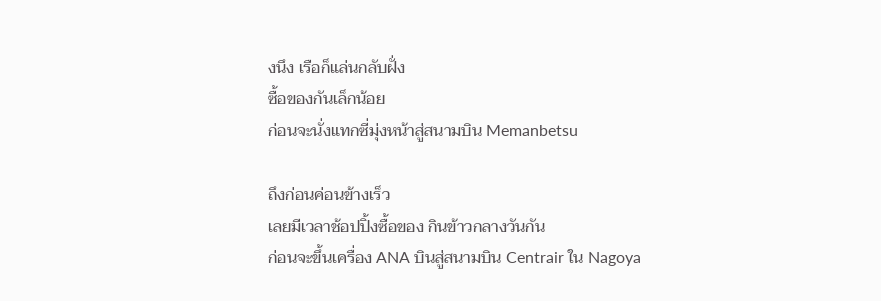งนึง เรือก็แล่นกลับฝั่ง
ซื้อของกันเล็กน้อย
ก่อนจะนั่งแทกซี่มุ่งหน้าสู่สนามบิน Memanbetsu

ถึงก่อนค่อนข้างเร็ว
เลยมีเวลาช้อปปิ้งซื้อของ กินข้าวกลางวันกัน
ก่อนจะขึ้นเครื่อง ANA บินสู่สนามบิน Centrair ใน Nagoya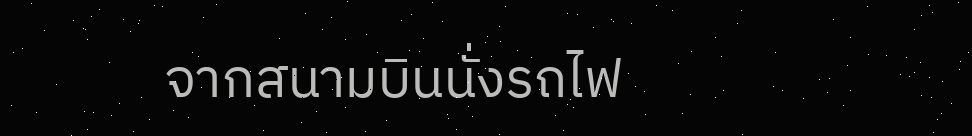จากสนามบินนั่งรถไฟ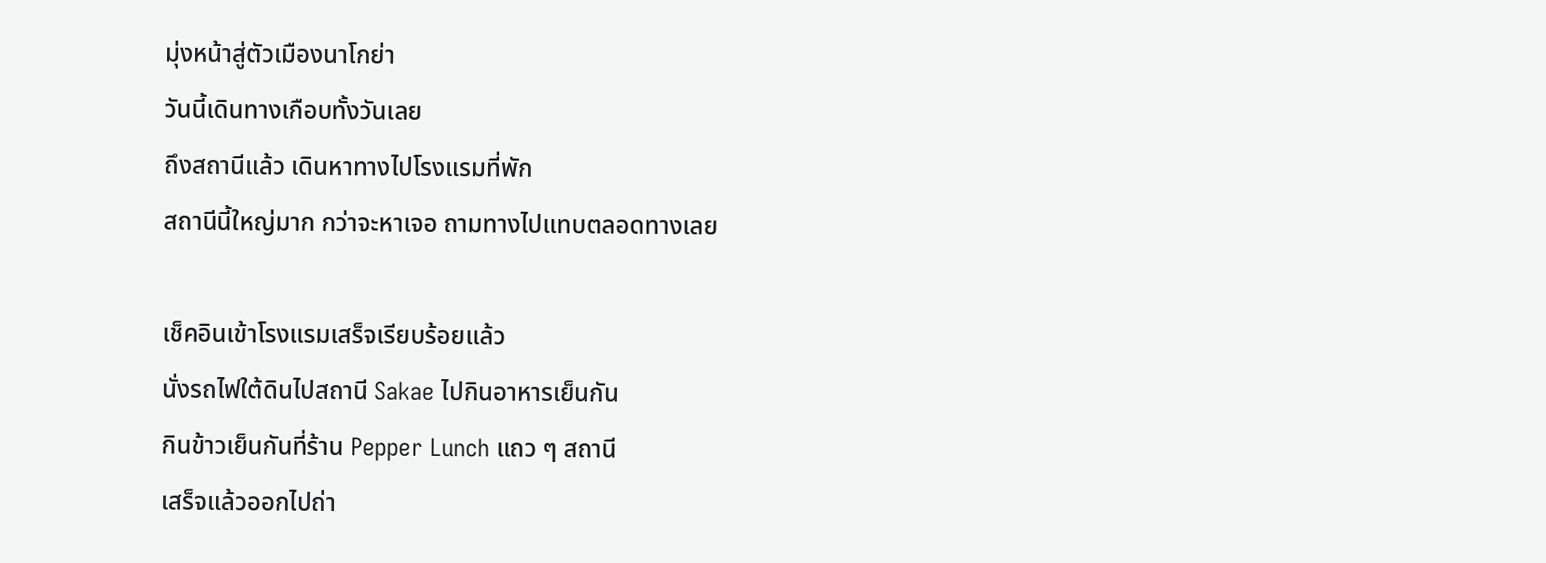มุ่งหน้าสู่ตัวเมืองนาโกย่า
วันนี้เดินทางเกือบทั้งวันเลย
ถึงสถานีแล้ว เดินหาทางไปโรงแรมที่พัก
สถานีนี้ใหญ่มาก กว่าจะหาเจอ ถามทางไปแทบตลอดทางเลย

เช็คอินเข้าโรงแรมเสร็จเรียบร้อยแล้ว
นั่งรถไฟใต้ดินไปสถานี Sakae ไปกินอาหารเย็นกัน
กินข้าวเย็นกันที่ร้าน Pepper Lunch แถว ๆ สถานี
เสร็จแล้วออกไปถ่า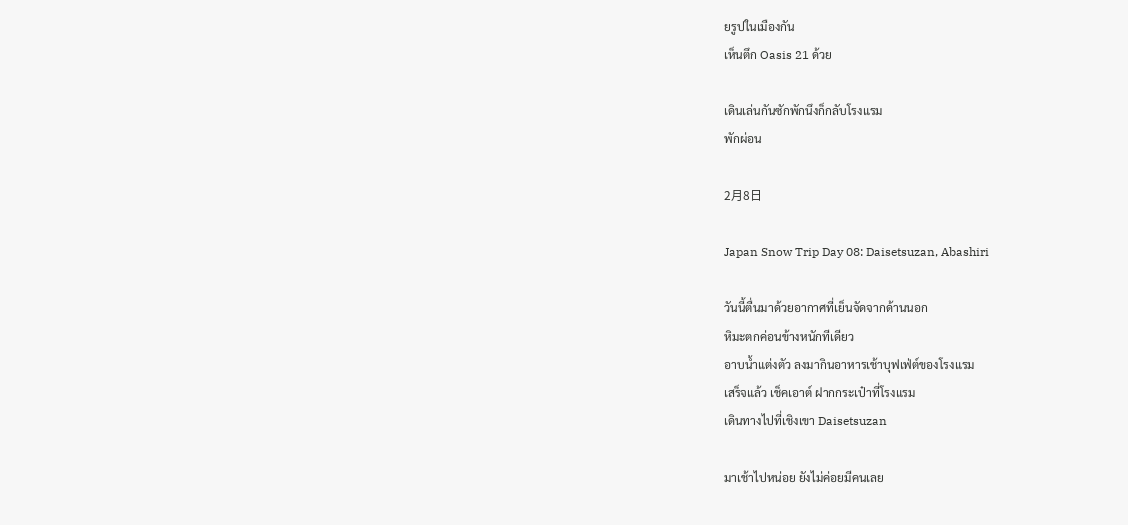ยรูปในเมืองกัน
เห็นตึก Oasis 21 ด้วย

เดินเล่นกันซักพักนึงก็กลับโรงแรม
พักผ่อน

2月8日

Japan Snow Trip Day 08: Daisetsuzan, Abashiri

วันนี้ตื่นมาด้วยอากาศที่เย็นจัดจากด้านนอก
หิมะตกค่อนข้างหนักทีเดียว
อาบน้ำแต่งตัว ลงมากินอาหารเช้าบุฟเฟ่ต์ของโรงแรม
เสร็จแล้ว เช็คเอาต์ ฝากกระเป๋าที่โรงแรม
เดินทางไปที่เชิงเขา Daisetsuzan

มาเช้าไปหน่อย ยังไม่ค่อยมีคนเลย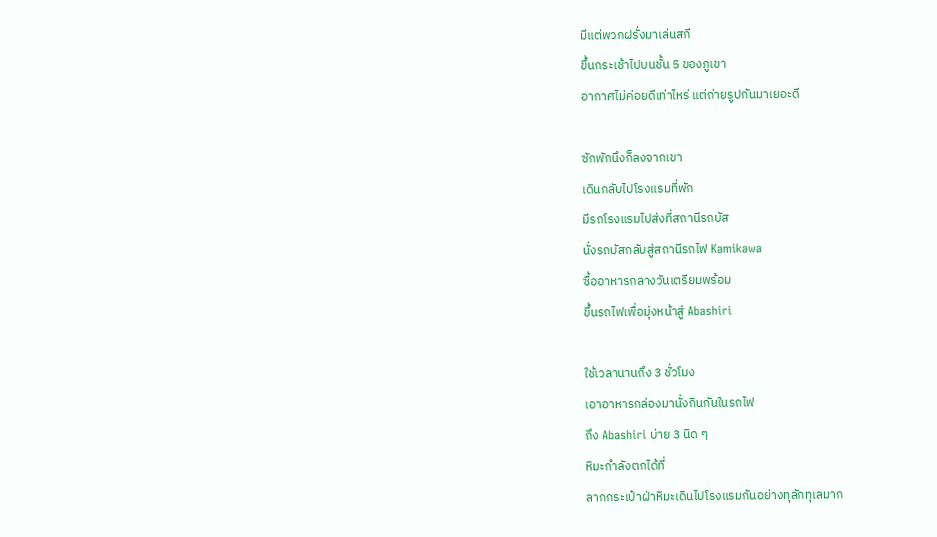มีแต่พวกฝรั่งมาเล่นสกี
ขึ้นกระเช้าไปบนชั้น 5 ของภูเขา
อากาศไม่ค่อยดีเท่าไหร่ แต่ถ่ายรูปกันมาเยอะดี

ซักพักนึงก็ลงจากเขา
เดินกลับไปโรงแรมที่พัก
มีรถโรงแรมไปส่งที่สถานีรถบัส
นั่งรถบัสกลับสู่สถานีรถไฟ Kamikawa
ซื้ออาหารกลางวันเตรียมพร้อม
ขึ้นรถไฟเพื่อมุ่งหน้าสู่ Abashiri

ใช้เวลานานถึง 3 ชั่วโมง
เอาอาหารกล่องมานั่งกินกันในรถไฟ
ถึง Abashiri บ่าย 3 นิด ๆ
หิมะกำลังตกได้ที่
ลากกระเป๋าฝ่าหิมะเดินไปโรงแรมกันอย่างทุลักทุเลมาก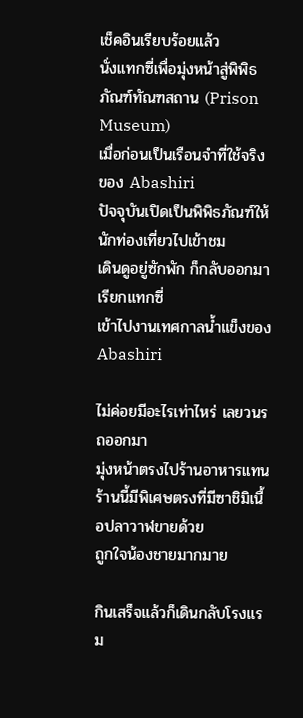เช็คอินเรียบร้อยแล้ว
นั่งแทกซี่เพื่อมุ่งหน้าสู่พิพิธภัณฑ์ทัณฑสถาน (Prison Museum)
เมื่อก่อนเป็นเรือนจำที่ใช้จริงของ Abashiri
ปัจจุบันเปิดเป็นพิพิธภัณฑ์ให้นักท่องเที่ยวไปเข้าชม
เดินดูอยู่ซักพัก ก็กลับออกมาเรียกแทกซี่
เข้าไปงานเทศกาลน้ำแข็งของ Abashiri

ไม่ค่อยมีอะไรเท่าไหร่ เลยวนรถออกมา
มุ่งหน้าตรงไปร้านอาหารแทน
ร้านนี้มีพิเศษตรงที่มีซาชิมิเนื้อปลาวาฬขายด้วย
ถูกใจน้องชายมากมาย

กินเสร็จแล้วก็เดินกลับโรงแรม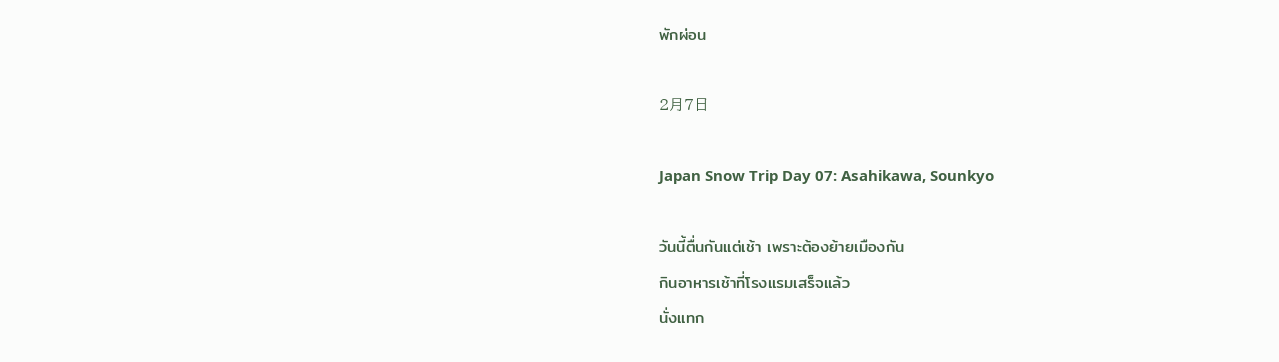พักผ่อน

2月7日

Japan Snow Trip Day 07: Asahikawa, Sounkyo

วันนี้ตื่นกันแต่เช้า เพราะต้องย้ายเมืองกัน
กินอาหารเช้าที่โรงแรมเสร็จแล้ว
นั่งแทก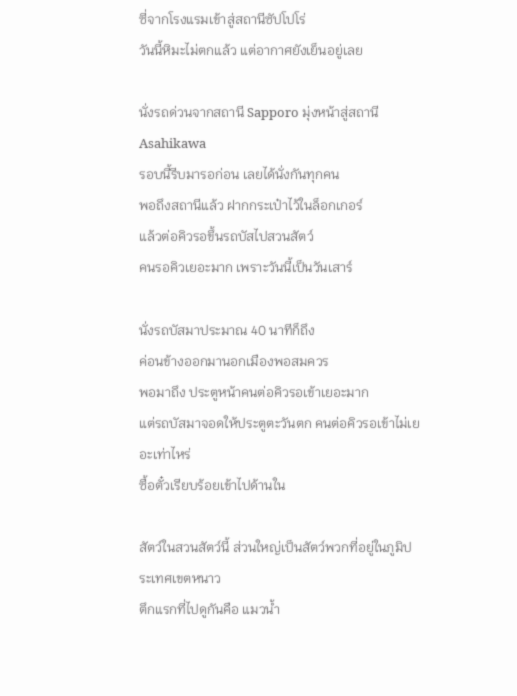ซี่จากโรงแรมเข้าสู่สถานีซัปโปโร่
วันนี้หิมะไม่ตกแล้ว แต่อากาศยังเย็นอยู่เลย

นั่งรถด่วนจากสถานี Sapporo มุ่งหน้าสู่สถานี Asahikawa
รอบนี้รีบมารอก่อน เลยได้นั่งกันทุกคน
พอถึงสถานีแล้ว ฝากกระเป๋าไว้ในล็อกเกอร์
แล้วต่อคิวรอขึ้นรถบัสไปสวนสัตว์
คนรอคิวเยอะมาก เพราะวันนี้เป็นวันเสาร์

นั่งรถบัสมาประมาณ 40 นาทีก็ถึง
ค่อนข้างออกมานอกเมืองพอสมควร
พอมาถึง ประตูหน้าคนต่อคิวรอเข้าเยอะมาก
แต่รถบัสมาจอดให้ประตูตะวันตก คนต่อคิวรอเข้าไม่เยอะเท่าไหร่
ซื้อตั๋วเรียบร้อยเข้าไปด้านใน

สัตว์ในสวนสัตว์นี้ ส่วนใหญ่เป็นสัตว์พวกที่อยู่ในภูมิประเทศเขตหนาว
ตึกแรกที่ไปดูกันคือ แมวน้ำ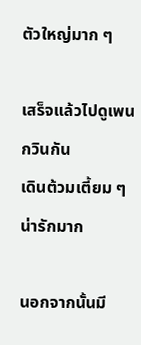ตัวใหญ่มาก ๆ

เสร็จแล้วไปดูเพนกวินกัน
เดินต้วมเตี้ยม ๆ น่ารักมาก

นอกจากนั้นมี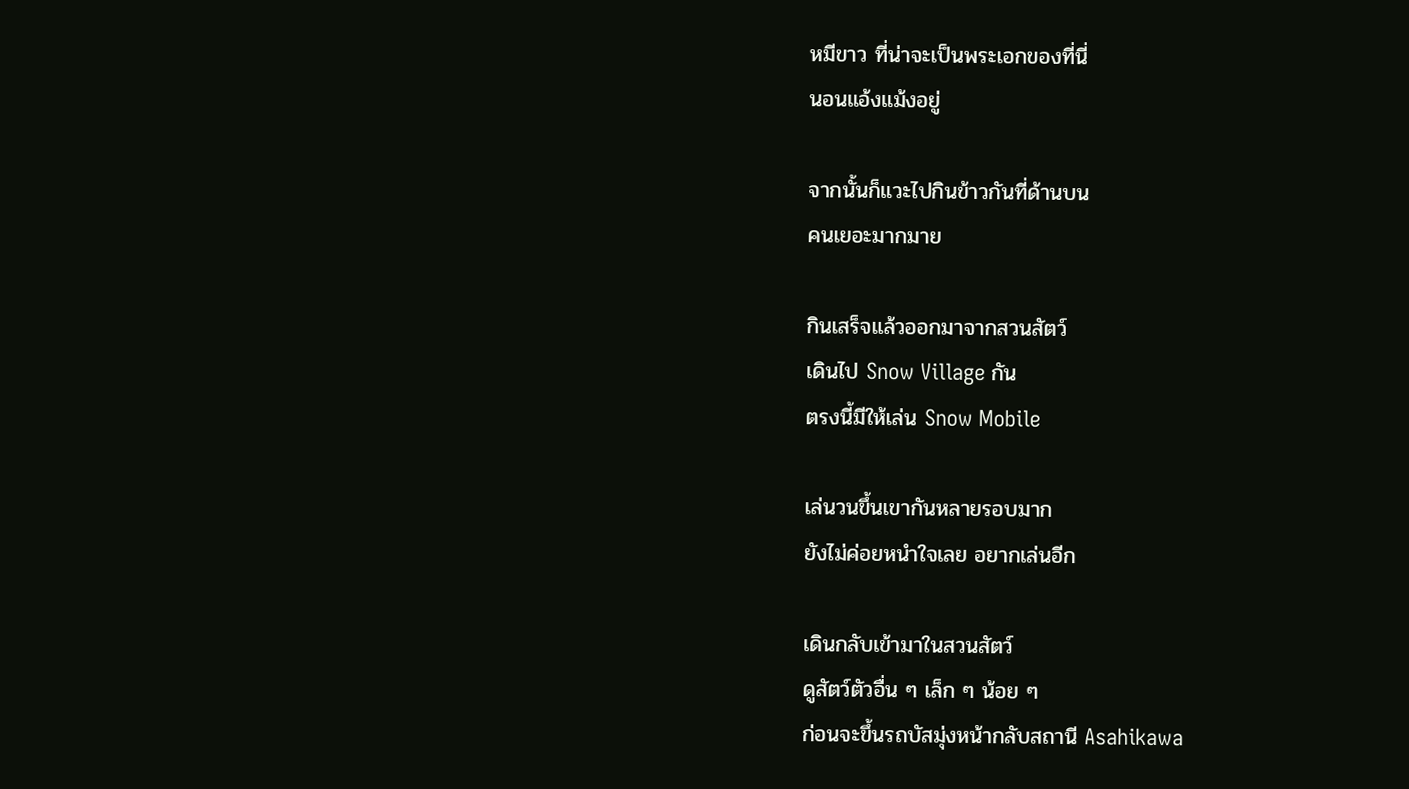หมีขาว ที่น่าจะเป็นพระเอกของที่นี่
นอนแอ้งแม้งอยู่

จากนั้นก็แวะไปกินข้าวกันที่ด้านบน
คนเยอะมากมาย

กินเสร็จแล้วออกมาจากสวนสัตว์
เดินไป Snow Village กัน
ตรงนี้มีให้เล่น Snow Mobile

เล่นวนขึ้นเขากันหลายรอบมาก
ยังไม่ค่อยหนำใจเลย อยากเล่นอีก

เดินกลับเข้ามาในสวนสัตว์
ดูสัตว์ตัวอื่น ๆ เล็ก ๆ น้อย ๆ
ก่อนจะขึ้นรถบัสมุ่งหน้ากลับสถานี Asahikawa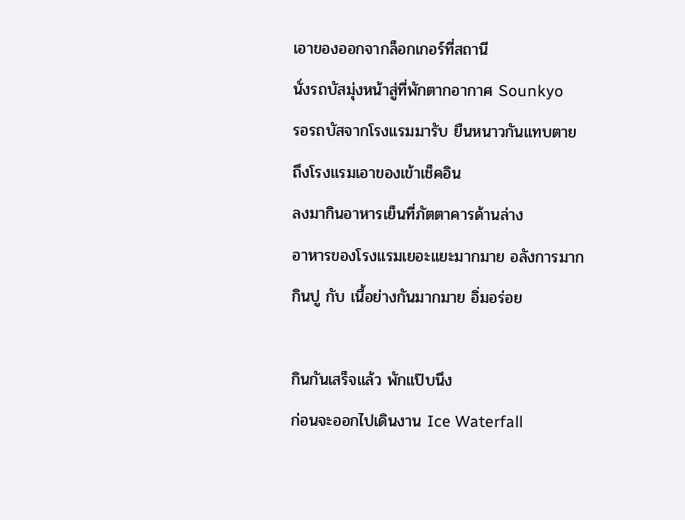เอาของออกจากล็อกเกอร์ที่สถานี
นั่งรถบัสมุ่งหน้าสู่ที่พักตากอากาศ Sounkyo
รอรถบัสจากโรงแรมมารับ ยืนหนาวกันแทบตาย
ถึงโรงแรมเอาของเข้าเช็คอิน
ลงมากินอาหารเย็นที่ภัตตาคารด้านล่าง
อาหารของโรงแรมเยอะแยะมากมาย อลังการมาก
กินปู กับ เนื้อย่างกันมากมาย อิ่มอร่อย

กินกันเสร็จแล้ว พักแป๊บนึง
ก่อนจะออกไปเดินงาน Ice Waterfall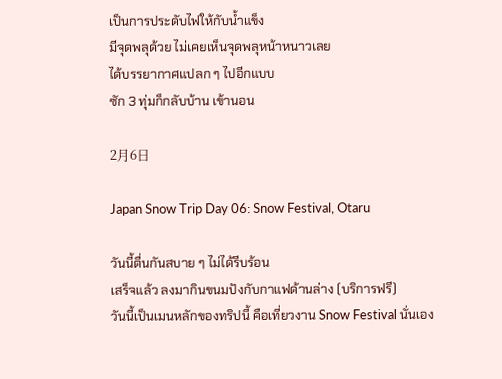เป็นการประดับไฟให้กับน้ำแข็ง
มีจุดพลุด้วย ไม่เคยเห็นจุดพลุหน้าหนาวเลย
ได้บรรยากาศแปลก ๆ ไปอีกแบบ
ซัก 3 ทุ่มก็กลับบ้าน เข้านอน

2月6日

Japan Snow Trip Day 06: Snow Festival, Otaru

วันนี้ตื่นกันสบาย ๆ ไม่ได้รีบร้อน
เสร็จแล้ว ลงมากินขนมปังกับกาแฟด้านล่าง (บริการฟรี)
วันนี้เป็นเมนหลักของทริปนี้ คือเที่ยวงาน Snow Festival นั่นเอง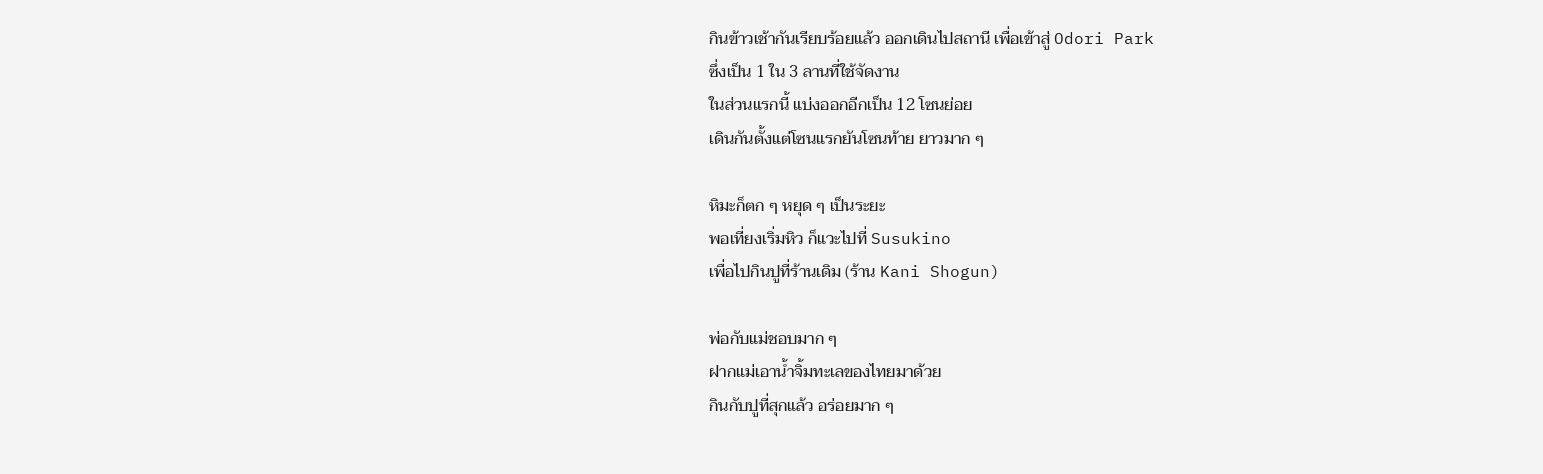กินข้าวเช้ากันเรียบร้อยแล้ว ออกเดินไปสถานี เพื่อเข้าสู่ Odori Park
ซึ่งเป็น 1 ใน 3 ลานที่ใช้จัดงาน
ในส่วนแรกนี้ แบ่งออกอีกเป็น 12 โซนย่อย
เดินกันตั้งแต่โซนแรกยันโซนท้าย ยาวมาก ๆ

หิมะก็ตก ๆ หยุด ๆ เป็นระยะ
พอเที่ยงเริ่มหิว ก็แวะไปที่ Susukino
เพื่อไปกินปูที่ร้านเดิม (ร้าน Kani Shogun)

พ่อกับแม่ชอบมาก ๆ
ฝากแม่เอาน้ำจิ้มทะเลของไทยมาด้วย
กินกับปูที่สุกแล้ว อร่อยมาก ๆ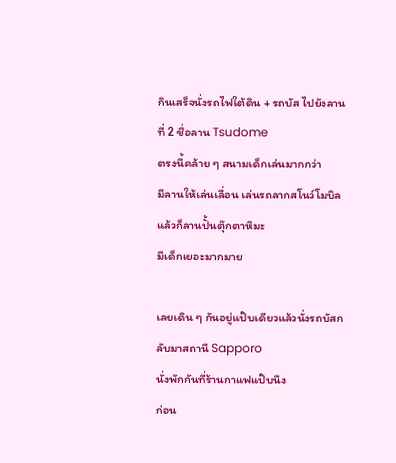กินเสร็จนั่งรถไฟใต้ดิน + รถบัส ไปยังลานที่ 2 ชื่อลาน Tsudome
ตรงนี้คล้าย ๆ สนามเด็กเล่นมากกว่า
มีลานให้เล่นเลื่อน เล่นรถลากสโนว์โมบิล แล้วก็ลานปั้นตุ๊กตาหิมะ
มีเด็กเยอะมากมาย

เลยเดิน ๆ กันอยู่แป๊บเดียวแล้วนั่งรถบัสกลับมาสถานี Sapporo
นั่งพักกันที่ร้านกาแฟแป๊บนึง
ก่อน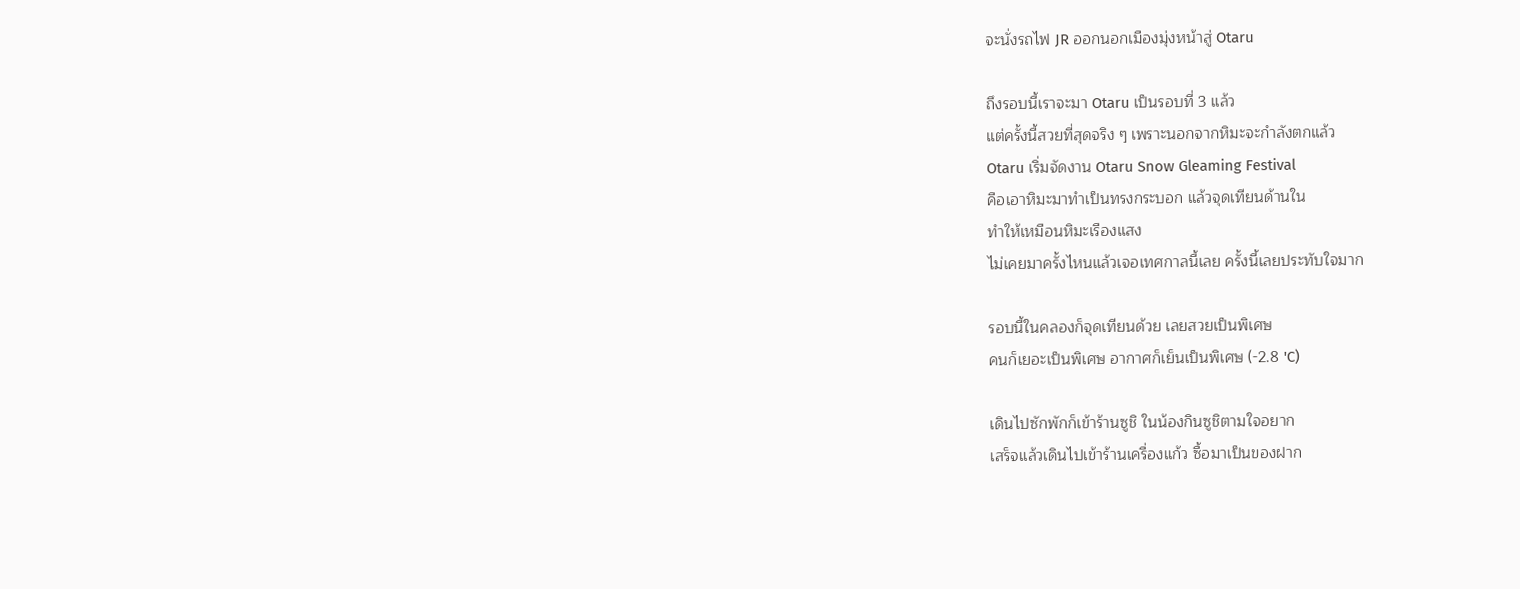จะนั่งรถไฟ JR ออกนอกเมืองมุ่งหน้าสู่ Otaru

ถึงรอบนี้เราจะมา Otaru เป็นรอบที่ 3 แล้ว
แต่ครั้งนี้สวยที่สุดจริง ๆ เพราะนอกจากหิมะจะกำลังตกแล้ว
Otaru เริ่มจัดงาน Otaru Snow Gleaming Festival
คือเอาหิมะมาทำเป็นทรงกระบอก แล้วจุดเทียนด้านใน
ทำให้เหมือนหิมะเรืองแสง
ไม่เคยมาครั้งไหนแล้วเจอเทศกาลนี้เลย ครั้งนี้เลยประทับใจมาก

รอบนี้ในคลองก็จุดเทียนด้วย เลยสวยเป็นพิเศษ
คนก็เยอะเป็นพิเศษ อากาศก็เย็นเป็นพิเศษ (-2.8 'C)

เดินไปซักพักก็เข้าร้านซูชิ ในน้องกินซูชิตามใจอยาก
เสร็จแล้วเดินไปเข้าร้านเครื่องแก้ว ซื้อมาเป็นของฝาก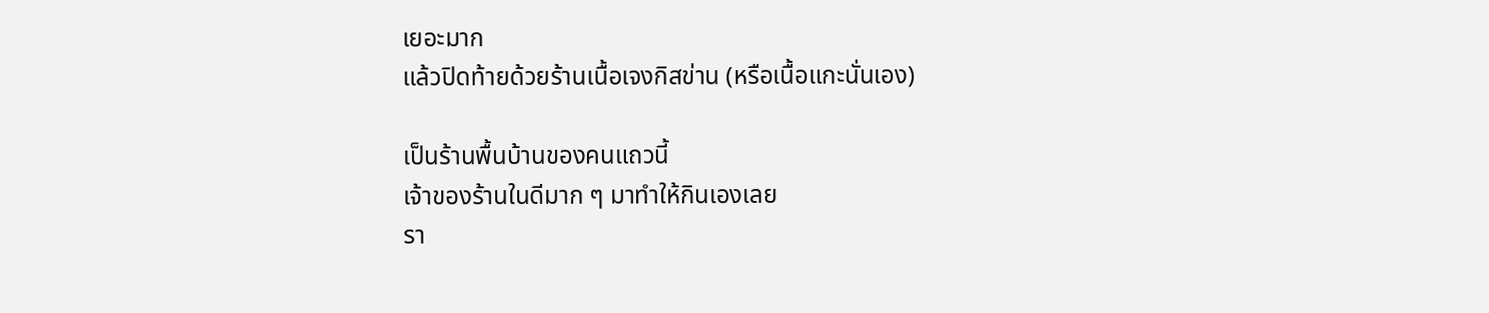เยอะมาก
แล้วปิดท้ายด้วยร้านเนื้อเจงกิสข่าน (หรือเนื้อแกะนั่นเอง)

เป็นร้านพื้นบ้านของคนแถวนี้
เจ้าของร้านในดีมาก ๆ มาทำให้กินเองเลย
รา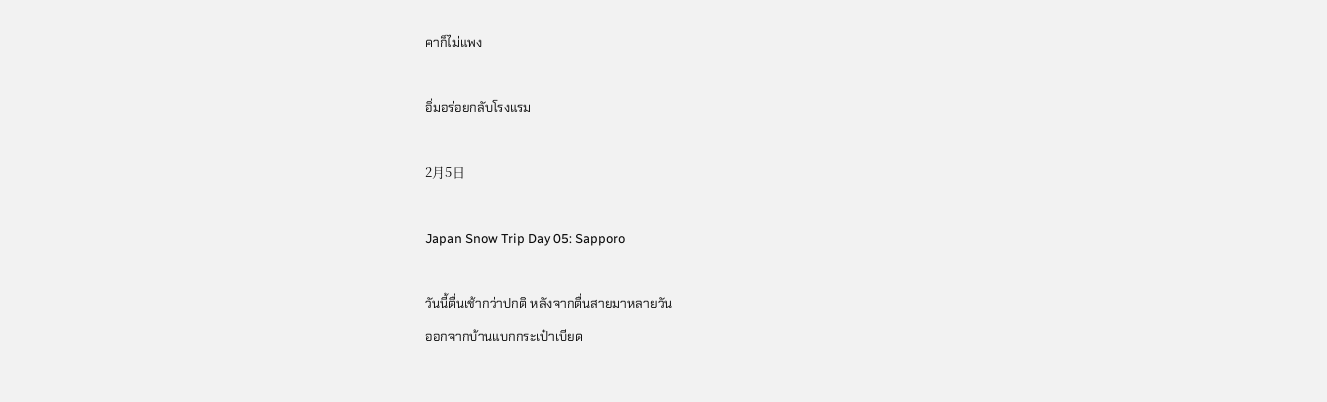คาก็ไม่แพง

อิ่มอร่อยกลับโรงแรม

2月5日

Japan Snow Trip Day 05: Sapporo

วันนี้ตื่นเช้ากว่าปกติ หลังจากตื่นสายมาหลายวัน
ออกจากบ้านแบกกระเป๋าเบียด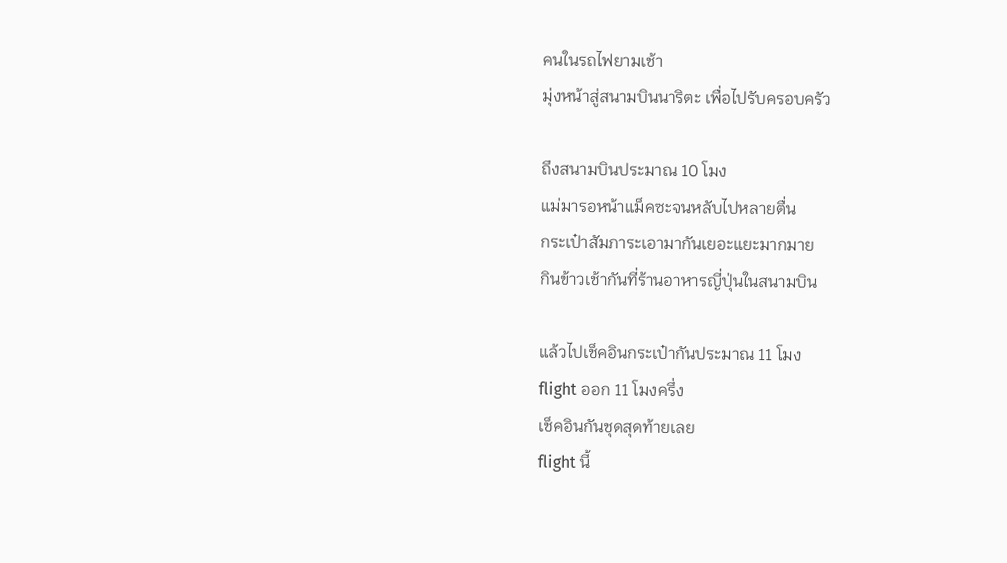คนในรถไฟยามเช้า
มุ่งหน้าสู่สนามบินนาริตะ เพื่อไปรับครอบครัว

ถึงสนามบินประมาณ 10 โมง
แม่มารอหน้าแม็คซะจนหลับไปหลายตื่น
กระเป๋าสัมภาระเอามากันเยอะแยะมากมาย
กินข้าวเช้ากันที่ร้านอาหารญี่ปุ่นในสนามบิน

แล้วไปเช็คอินกระเป๋ากันประมาณ 11 โมง
flight ออก 11 โมงครึ่ง
เช็คอินกันชุดสุดท้ายเลย
flight นี้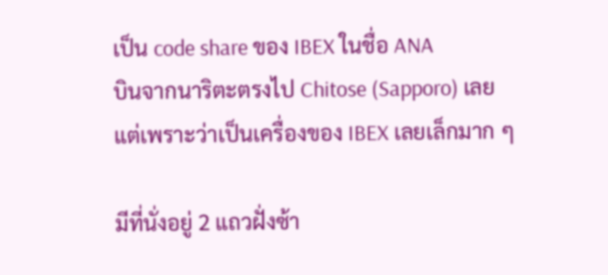เป็น code share ของ IBEX ในชื่อ ANA
บินจากนาริตะตรงไป Chitose (Sapporo) เลย
แต่เพราะว่าเป็นเครื่องของ IBEX เลยเล็กมาก ๆ

มีที่นั่งอยู่ 2 แถวฝั่งซ้า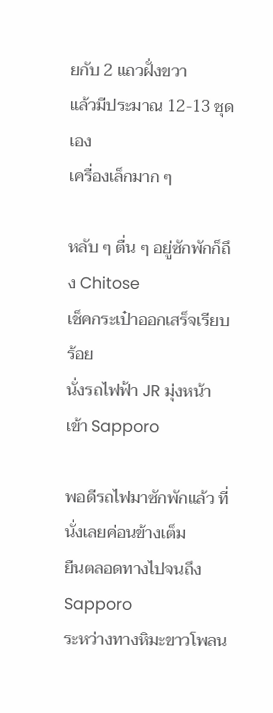ยกับ 2 แถวฝั่งขวา
แล้วมีประมาณ 12-13 ชุดเอง
เครื่องเล็กมาก ๆ

หลับ ๆ ตื่น ๆ อยู่ซักพักก็ถึง Chitose
เช็คกระเป๋าออกเสร็จเรียบร้อย
นั่งรถไฟฟ้า JR มุ่งหน้าเข้า Sapporo

พอดีรถไฟมาซักพักแล้ว ที่นั่งเลยค่อนข้างเต็ม
ยืนตลอดทางไปจนถึง Sapporo
ระหว่างทางหิมะขาวโพลน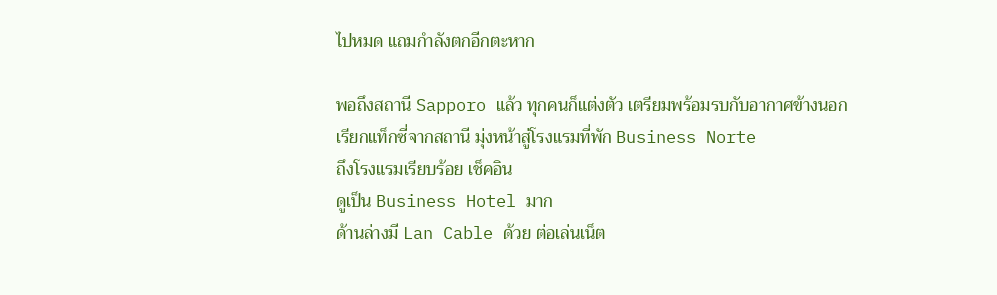ไปหมด แถมกำลังตกอีกตะหาก

พอถึงสถานี Sapporo แล้ว ทุกคนก็แต่งตัว เตรียมพร้อมรบกับอากาศข้างนอก
เรียกแท็กซี่จากสถานี มุ่งหน้าสู่โรงแรมที่พัก Business Norte
ถึงโรงแรมเรียบร้อย เช็คอิน
ดูเป็น Business Hotel มาก
ด้านล่างมี Lan Cable ด้วย ต่อเล่นเน็ต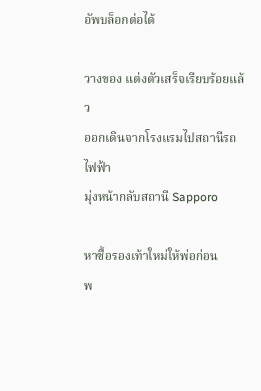อัพบล็อกต่อได้

วางของ แต่งตัวเสร็จเรียบร้อยแล้ว
ออกเดินจากโรงแรมไปสถานีรถไฟฟ้า
มุ่งหน้ากลับสถานี Sapporo

หาซื้อรองเท้าใหม่ให้พ่อก่อน
พ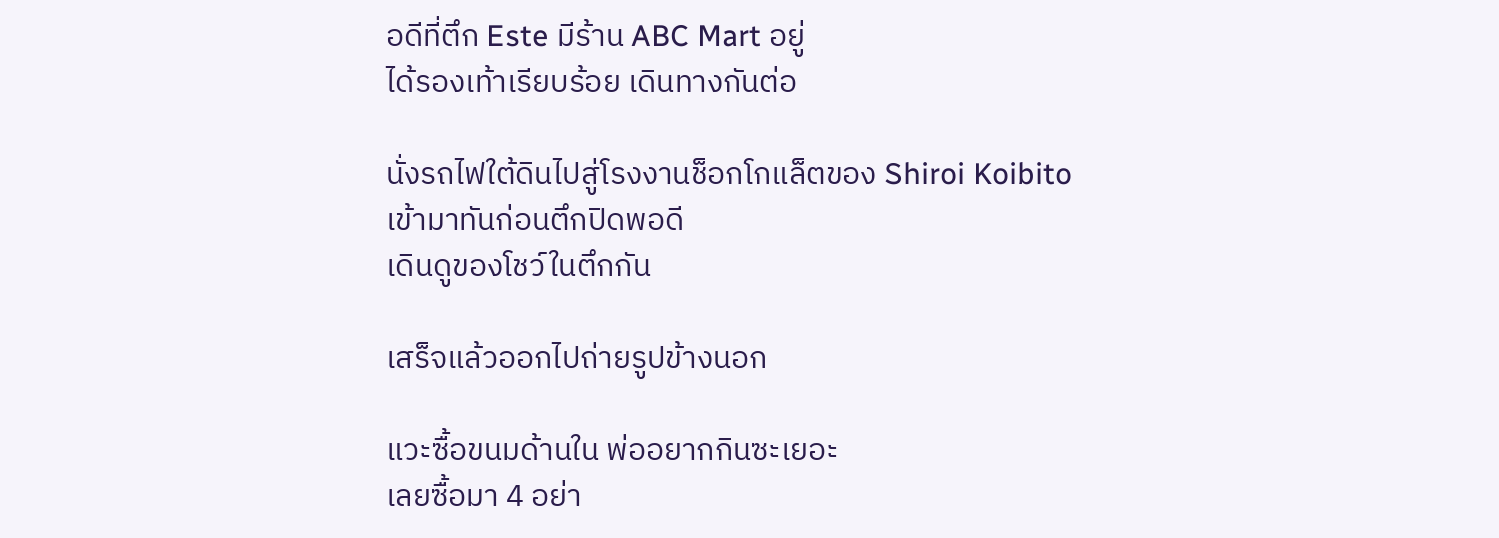อดีที่ตึก Este มีร้าน ABC Mart อยู่
ได้รองเท้าเรียบร้อย เดินทางกันต่อ

นั่งรถไฟใต้ดินไปสู่โรงงานช็อกโกแล็ตของ Shiroi Koibito
เข้ามาทันก่อนตึกปิดพอดี
เดินดูของโชว์ในตึกกัน

เสร็จแล้วออกไปถ่ายรูปข้างนอก

แวะซื้อขนมด้านใน พ่ออยากกินซะเยอะ
เลยซื้อมา 4 อย่า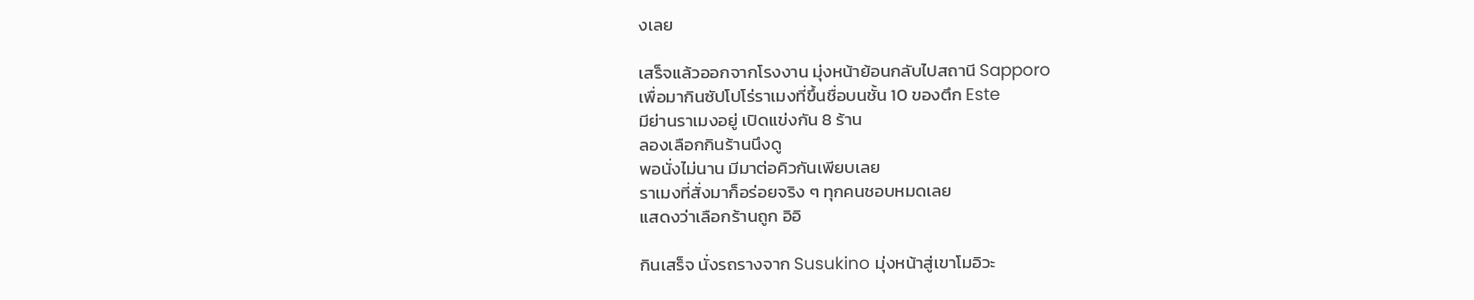งเลย

เสร็จแล้วออกจากโรงงาน มุ่งหน้าย้อนกลับไปสถานี Sapporo
เพื่อมากินซัปโปโร่ราเมงที่ขึ้นชื่อบนชั้น 10 ของตึก Este
มีย่านราเมงอยู่ เปิดแข่งกัน 8 ร้าน
ลองเลือกกินร้านนึงดู
พอนั่งไม่นาน มีมาต่อคิวกันเพียบเลย
ราเมงที่สั่งมาก็อร่อยจริง ๆ ทุกคนชอบหมดเลย
แสดงว่าเลือกร้านถูก อิอิ

กินเสร็จ นั่งรถรางจาก Susukino มุ่งหน้าสู่เขาโมอิวะ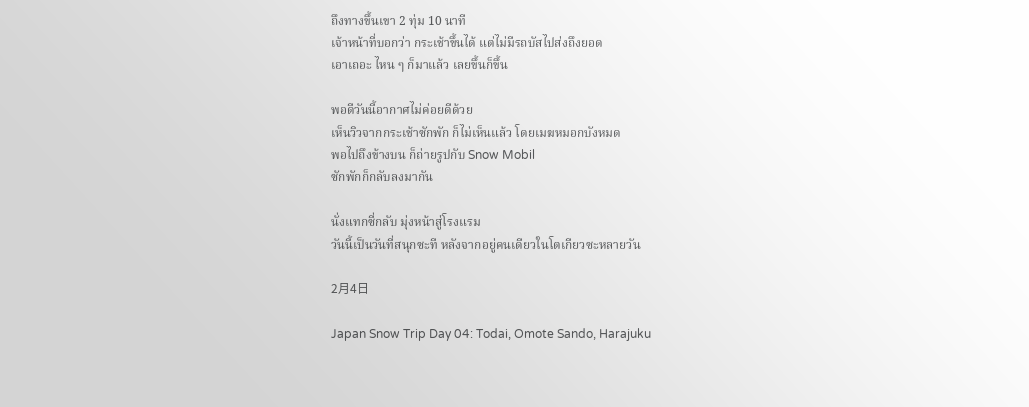ถึงทางขึ้นเขา 2 ทุ่ม 10 นาที
เจ้าหน้าที่บอกว่า กระเช้าขึ้นได้ แต่ไม่มีรถบัสไปส่งถึงยอด
เอาเถอะ ไหน ๆ ก็มาแล้ว เลยขึ้นก็ขึ้น

พอดีวันนี้อากาศไม่ค่อยดีด้วย
เห็นวิวจากกระเช้าซักพัก ก็ไม่เห็นแล้ว โดยเมฆหมอกบังหมด
พอไปถึงข้างบน ก็ถ่ายรูปกับ Snow Mobil
ซักพักก็กลับลงมากัน

นั่งแทกซี่กลับ มุ่งหน้าสู่โรงแรม
วันนี้เป็นวันที่สนุกซะที หลังจากอยู่คนเดียวในโตเกียวซะหลายวัน

2月4日

Japan Snow Trip Day 04: Todai, Omote Sando, Harajuku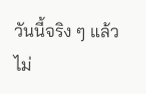วันนี้จริง ๆ แล้วไม่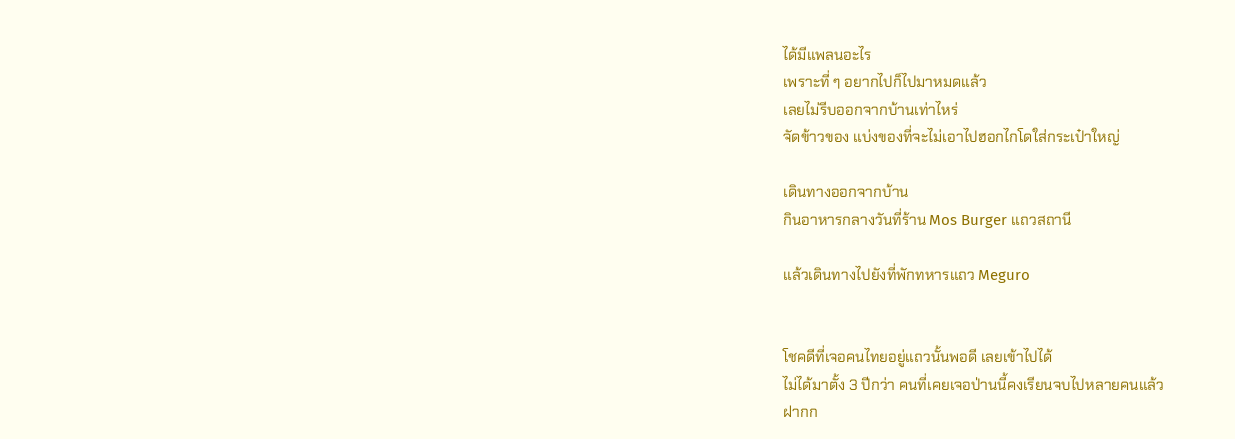ได้มีแพลนอะไร
เพราะที่ ๆ อยากไปก็ไปมาหมดแล้ว
เลยไม่รีบออกจากบ้านเท่าไหร่
จัดข้าวของ แบ่งของที่จะไม่เอาไปฮอกไกโดใส่กระเป๋าใหญ่

เดินทางออกจากบ้าน
กินอาหารกลางวันที่ร้าน Mos Burger แถวสถานี

แล้วเดินทางไปยังที่พักทหารแถว Meguro


โชคดีที่เจอคนไทยอยู่แถวนั้นพอดี เลยเข้าไปได้
ไม่ได้มาตั้ง 3 ปีกว่า คนที่เคยเจอป่านนี้คงเรียนจบไปหลายคนแล้ว
ฝากก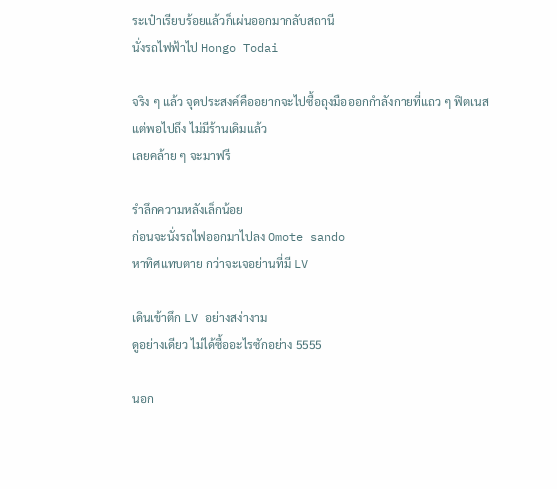ระเป๋าเรียบร้อยแล้วก็เผ่นออกมากลับสถานี
นั่งรถไฟฟ้าไป Hongo Todai

จริง ๆ แล้ว จุดประสงค์คืออยากจะไปซื้อถุงมือออกกำลังกายที่แถว ๆ ฟิตเนส
แต่พอไปถึง ไม่มีร้านเดิมแล้ว
เลยคล้าย ๆ จะมาฟรี

รำลึกความหลังเล็กน้อย
ก่อนจะนั่งรถไฟออกมาไปลง Omote sando
หาทิศแทบตาย กว่าจะเจอย่านที่มี LV

เดินเข้าตึก LV อย่างสง่างาม
ดูอย่างเดียว ไม่ได้ซื้ออะไรซักอย่าง 5555

นอก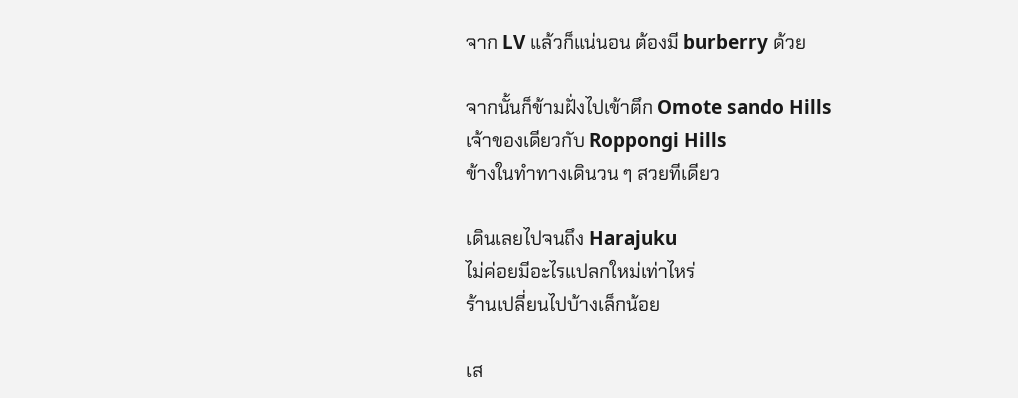จาก LV แล้วก็แน่นอน ต้องมี burberry ด้วย

จากนั้นก็ข้ามฝั่งไปเข้าตึก Omote sando Hills
เจ้าของเดียวกับ Roppongi Hills
ข้างในทำทางเดินวน ๆ สวยทีเดียว

เดินเลยไปจนถึง Harajuku
ไม่ค่อยมีอะไรแปลกใหม่เท่าไหร่
ร้านเปลี่ยนไปบ้างเล็กน้อย

เส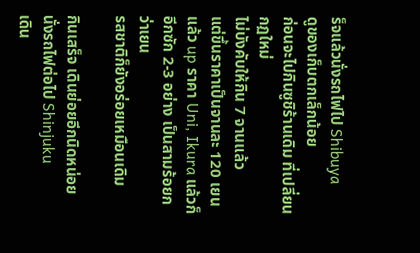ร็จแล้วนั่งรถไฟไป Shibuya
ดูของเก็บตกเล็กน้อย
ก่อนจะไปกินซูชิร้านเดิม ที่เปลี่ยนกฏใหม่
ไม่บังคับให้กิน 7 จานแล้ว
แต่ขึ้นราคาเป็นจานละ 120 เยน
แล้ว up ราคา Uni, Ikura แล้วก็อีกซัก 2-3 อย่าง เป็นสามร้อยกว่าเยน
รสชาติก็ยังอร่อยเหมือนเดิม

กินเสร็จ เดินย่อยอีกนิดหน่อย
นั่งรถไฟต่อไป Shinjuku
เดิน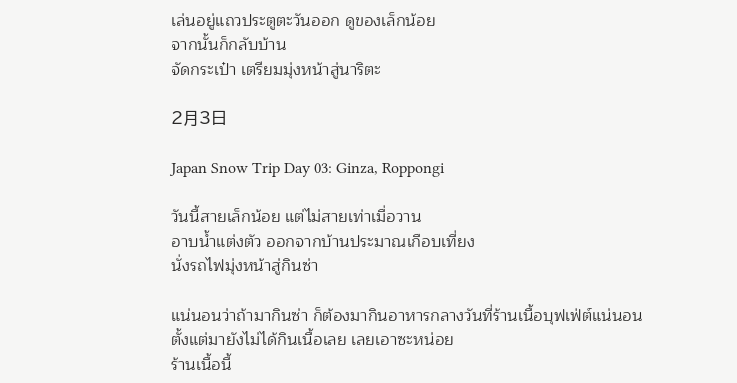เล่นอยู่แถวประตูตะวันออก ดูของเล็กน้อย
จากนั้นก็กลับบ้าน
จัดกระเป๋า เตรียมมุ่งหน้าสู่นาริตะ

2月3日

Japan Snow Trip Day 03: Ginza, Roppongi

วันนี้สายเล็กน้อย แต่ไม่สายเท่าเมื่อวาน
อาบน้ำแต่งตัว ออกจากบ้านประมาณเกือบเที่ยง
นั่งรถไฟมุ่งหน้าสู่กินซ่า

แน่นอนว่าถ้ามากินซ่า ก็ต้องมากินอาหารกลางวันที่ร้านเนื้อบุฟเฟ่ต์แน่นอน
ตั้งแต่มายังไม่ได้กินเนื้อเลย เลยเอาซะหน่อย
ร้านเนื้อนี้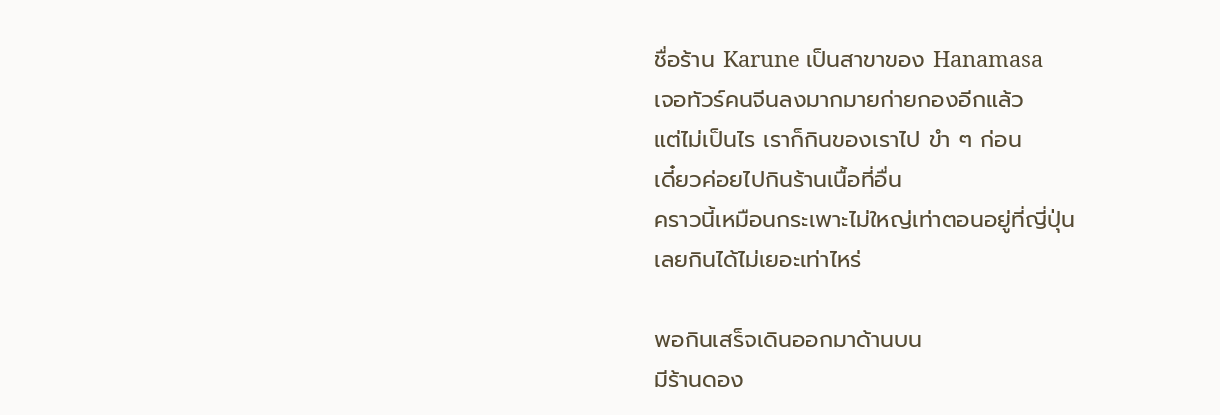ชื่อร้าน Karune เป็นสาขาของ Hanamasa
เจอทัวร์คนจีนลงมากมายก่ายกองอีกแล้ว
แต่ไม่เป็นไร เราก็กินของเราไป ขำ ๆ ก่อน
เดี๋ยวค่อยไปกินร้านเนื้อที่อื่น
คราวนี้เหมือนกระเพาะไม่ใหญ่เท่าตอนอยู่ที่ญี่ปุ่น
เลยกินได้ไม่เยอะเท่าไหร่

พอกินเสร็จเดินออกมาด้านบน
มีร้านดอง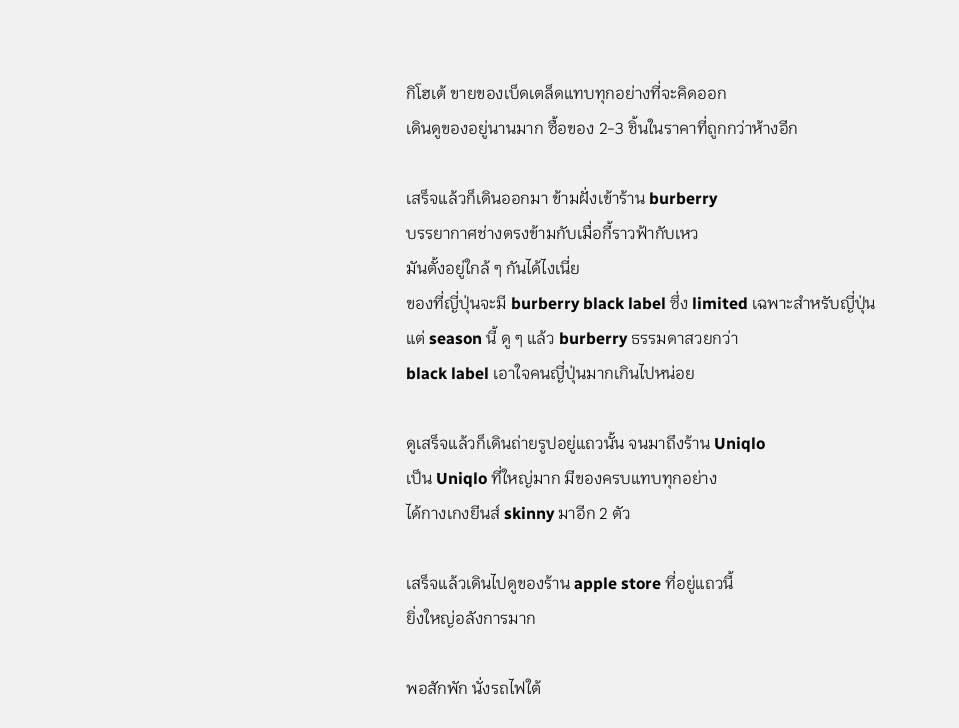กิโฮเต้ ขายของเบ็ดเตล็ดแทบทุกอย่างที่จะคิดออก
เดินดูของอยู่นานมาก ซื้อของ 2-3 ชิ้นในราคาที่ถูกกว่าห้างอีก

เสร็จแล้วก็เดินออกมา ข้ามฝั่งเข้าร้าน burberry
บรรยากาศช่างตรงข้ามกับเมื่อกี้ราวฟ้ากับเหว
มันตั้งอยู่ใกล้ ๆ กันได้ไงเนี่ย
ของที่ญี่ปุ่นจะมี burberry black label ซึ่ง limited เฉพาะสำหรับญี่ปุ่น
แต่ season นี้ ดู ๆ แล้ว burberry ธรรมดาสวยกว่า
black label เอาใจคนญี่ปุ่นมากเกินไปหน่อย

ดูเสร็จแล้วก็เดินถ่ายรูปอยู่แถวนั้น จนมาถึงร้าน Uniqlo
เป็น Uniqlo ที่ใหญ่มาก มีของครบแทบทุกอย่าง
ได้กางเกงยีนส์ skinny มาอีก 2 ตัว

เสร็จแล้วเดินไปดูของร้าน apple store ที่อยู่แถวนี้
ยิ่งใหญ่อลังการมาก

พอสักพัก นั่งรถไฟใต้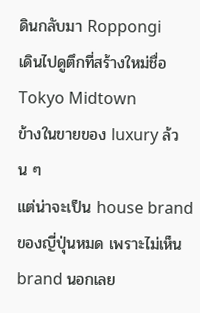ดินกลับมา Roppongi
เดินไปดูตึกที่สร้างใหม่ชื่อ Tokyo Midtown
ข้างในขายของ luxury ล้วน ๆ
แต่น่าจะเป็น house brand ของญี่ปุ่นหมด เพราะไม่เห็น brand นอกเลย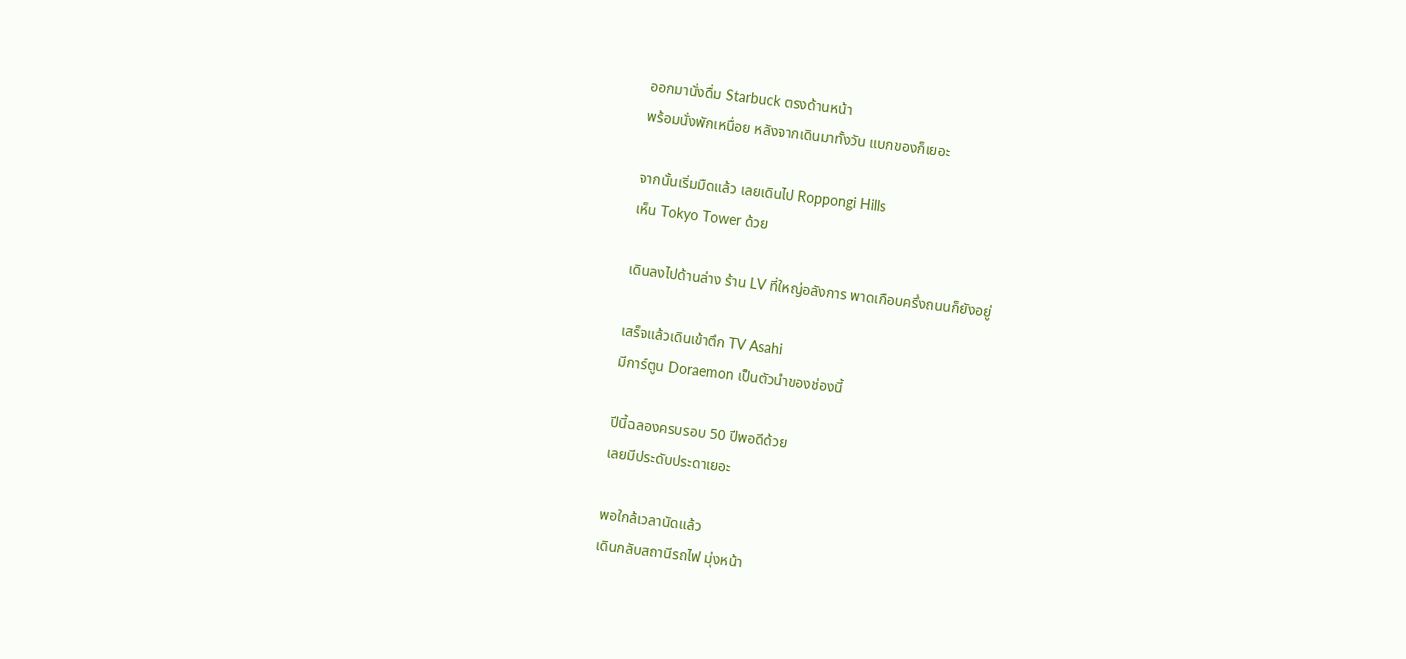ออกมานั่งดื่ม Starbuck ตรงด้านหน้า
พร้อมนั่งพักเหนื่อย หลังจากเดินมาทั้งวัน แบกของก็เยอะ

จากนั้นเริ่มมืดแล้ว เลยเดินไป Roppongi Hills
เห็น Tokyo Tower ด้วย

เดินลงไปด้านล่าง ร้าน LV ที่ใหญ่อลังการ พาดเกือบครึ่งถนนก็ยังอยู่

เสร็จแล้วเดินเข้าตึก TV Asahi
มีการ์ตูน Doraemon เป็นตัวนำของช่องนี้

ปีนี้ฉลองครบรอบ 50 ปีพอดีด้วย
เลยมีประดับประดาเยอะ

พอใกล้เวลานัดแล้ว
เดินกลับสถานีรถไฟ มุ่งหน้า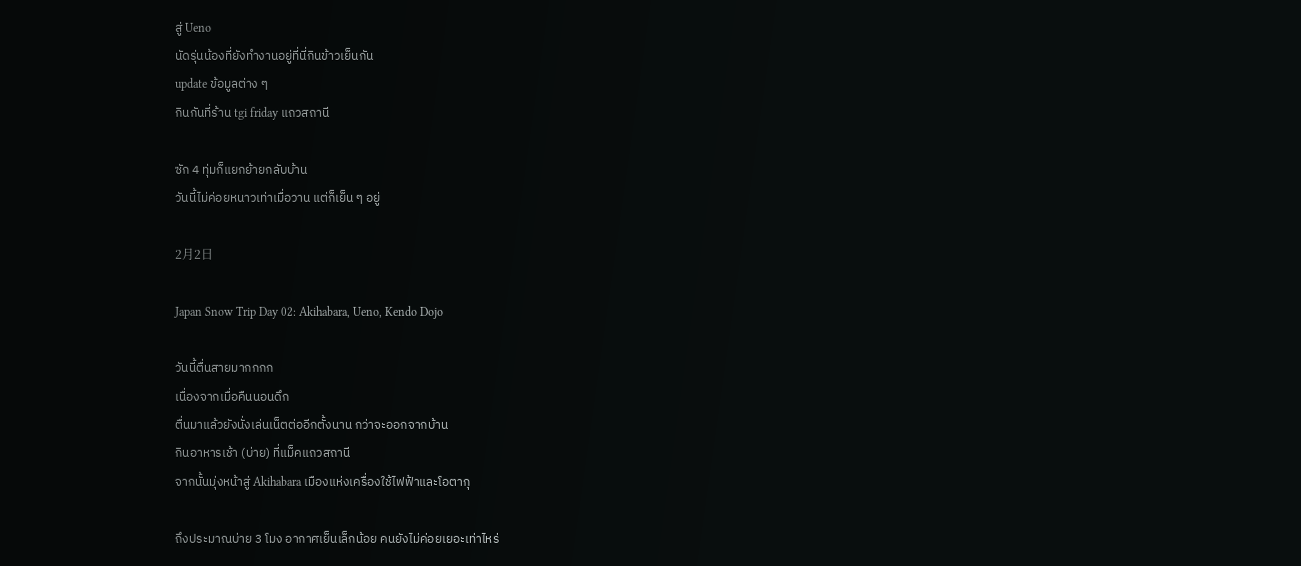สู่ Ueno
นัดรุ่นน้องที่ยังทำงานอยู่ที่นี่กินข้าวเย็นกัน
update ข้อมูลต่าง ๆ
กินกันที่ร้าน tgi friday แถวสถานี

ซัก 4 ทุ่มก็แยกย้ายกลับบ้าน
วันนี้ไม่ค่อยหนาวเท่าเมื่อวาน แต่ก็เย็น ๆ อยู่

2月2日

Japan Snow Trip Day 02: Akihabara, Ueno, Kendo Dojo

วันนี้ตื่นสายมากกกก
เนื่องจากเมื่อคืนนอนดึก
ตื่นมาแล้วยังนั่งเล่นเน็ตต่ออีกตั้งนาน กว่าจะออกจากบ้าน
กินอาหารเช้า (บ่าย) ที่แม็คแถวสถานี
จากนั้นมุ่งหน้าสู่ Akihabara เมืองแห่งเครื่องใช้ไฟฟ้าและโอตากุ

ถึงประมาณบ่าย 3 โมง อากาศเย็นเล็กน้อย คนยังไม่ค่อยเยอะเท่าไหร่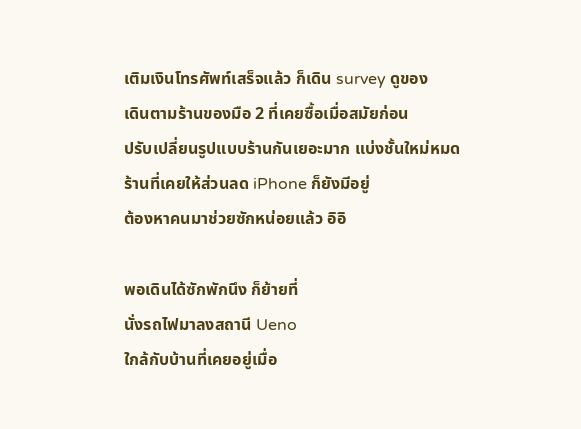เติมเงินโทรศัพท์เสร็จแล้ว ก็เดิน survey ดูของ
เดินตามร้านของมือ 2 ที่เคยซื้อเมื่อสมัยก่อน
ปรับเปลี่ยนรูปแบบร้านกันเยอะมาก แบ่งชั้นใหม่หมด
ร้านที่เคยให้ส่วนลด iPhone ก็ยังมีอยู่
ต้องหาคนมาช่วยซักหน่อยแล้ว อิอิ

พอเดินได้ซักพักนึง ก็ย้ายที่
นั่งรถไฟมาลงสถานี Ueno
ใกล้กับบ้านที่เคยอยู่เมื่อ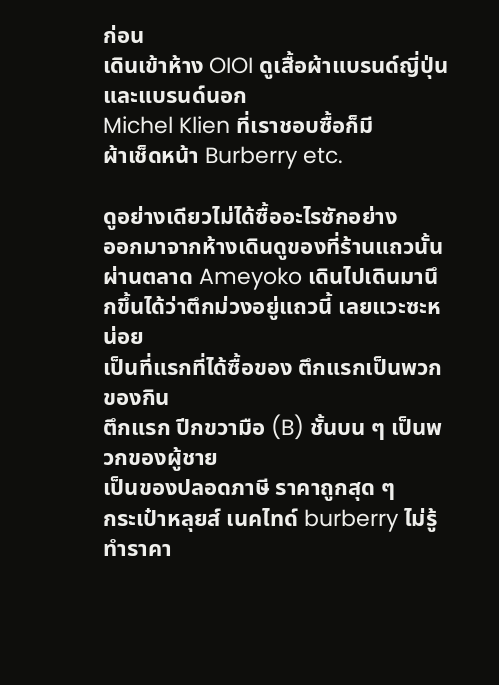ก่อน
เดินเข้าห้าง OIOI ดูเสื้อผ้าแบรนด์ญี่ปุ่นและแบรนด์นอก
Michel Klien ที่เราชอบซื้อก็มี
ผ้าเช็ดหน้า Burberry etc.

ดูอย่างเดียวไม่ได้ซื้ออะไรซักอย่าง
ออกมาจากห้างเดินดูของที่ร้านแถวนั้น
ผ่านตลาด Ameyoko เดินไปเดินมานึกขึ้นได้ว่าตึกม่วงอยู่แถวนี้ เลยแวะซะหน่อย
เป็นที่แรกที่ได้ซื้อของ ตึกแรกเป็นพวกของกิน
ตึกแรก ปีกขวามือ (B) ชั้นบน ๆ เป็นพวกของผู้ชาย
เป็นของปลอดภาษี ราคาถูกสุด ๆ
กระเป๋าหลุยส์ เนคไทด์ burberry ไม่รู้ทำราคา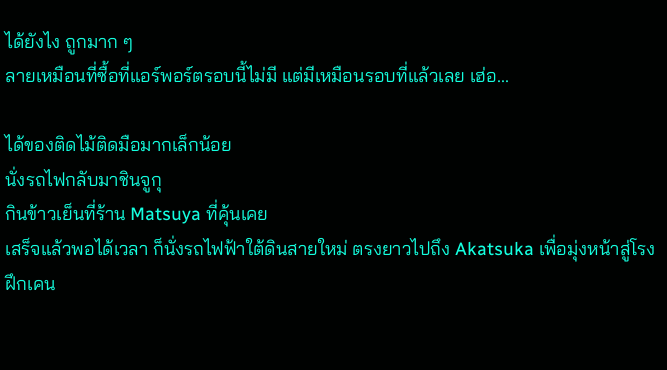ได้ยังไง ถูกมาก ๆ
ลายเหมือนที่ซื้อที่แอร์พอร์ตรอบนี้ไม่มี แต่มีเหมือนรอบที่แล้วเลย เฮ่อ...

ได้ของติดไม้ติดมือมากเล็กน้อย
นั่งรถไฟกลับมาชินจูกุ
กินข้าวเย็นที่ร้าน Matsuya ที่คุ้นเคย
เสร็จแล้วพอได้เวลา ก็นั่งรถไฟฟ้าใต้ดินสายใหม่ ตรงยาวไปถึง Akatsuka เพื่อมุ่งหน้าสู่โรงฝึกเคน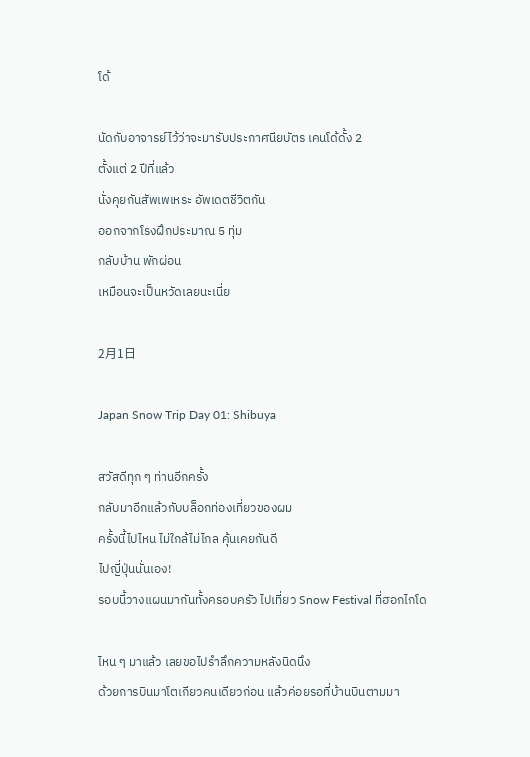โด้

นัดกับอาจารย์ไว้ว่าจะมารับประกาศนียบัตร เคนโด้ดั้ง 2
ตั้งแต่ 2 ปีที่แล้ว
นั่งคุยกันสัพเพเหระ อัพเดตชีวิตกัน
ออกจากโรงฝึกประมาณ 5 ทุ่ม
กลับบ้าน พักผ่อน
เหมือนจะเป็นหวัดเลยนะเนี่ย

2月1日

Japan Snow Trip Day 01: Shibuya

สวัสดีทุก ๆ ท่านอีกครั้ง
กลับมาอีกแล้วกับบล็อกท่องเที่ยวของผม
ครั้งนี้ไปไหน ไม่ใกล้ไม่ไกล คุ้นเคยกันดี
ไปญี่ปุ่นนั่นเอง!
รอบนี้วางแผนมากันทั้งครอบครัว ไปเที่ยว Snow Festival ที่ฮอกไกโด

ไหน ๆ มาแล้ว เลยขอไปรำลึกความหลังนิดนึง
ด้วยการบินมาโตเกียวคนเดียวก่อน แล้วค่อยรอที่บ้านบินตามมา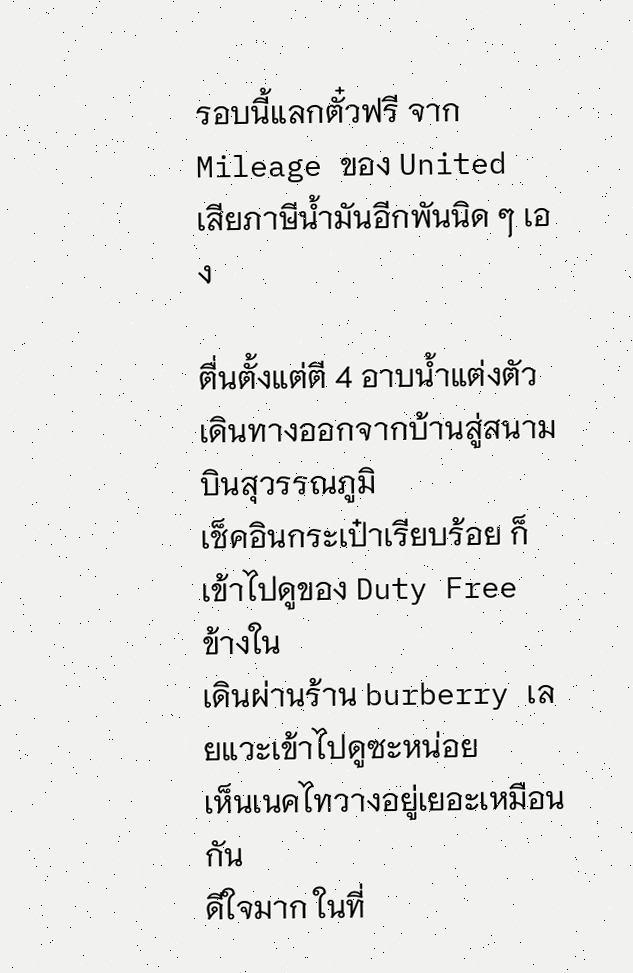รอบนี้แลกตั๋วฟรี จาก Mileage ของ United
เสียภาษีน้ำมันอีกพันนิด ๆ เอง

ตื่นตั้งแต่ตี 4 อาบน้ำแต่งตัว
เดินทางออกจากบ้านสู่สนามบินสุวรรณภูมิ
เช็คอินกระเป๋าเรียบร้อย ก็เข้าไปดูของ Duty Free ข้างใน
เดินผ่านร้าน burberry เลยแวะเข้าไปดูซะหน่อย
เห็นเนคไทวางอยู่เยอะเหมือนกัน
ดีใจมาก ในที่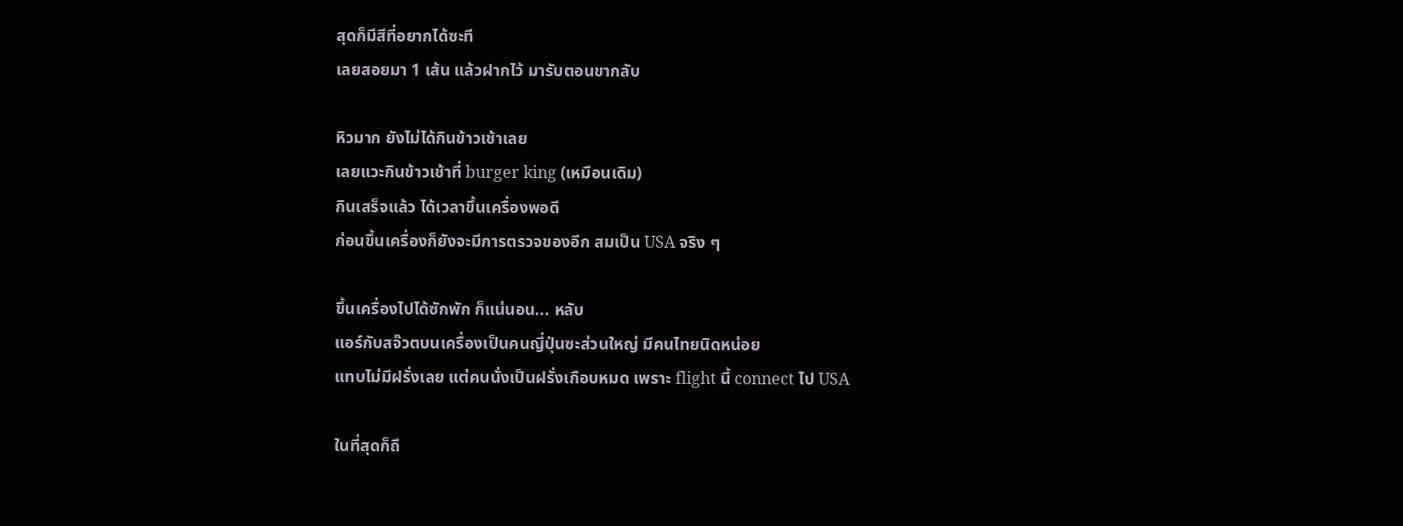สุดก็มีสีที่อยากได้ซะที
เลยสอยมา 1 เส้น แล้วฝากไว้ มารับตอนขากลับ

หิวมาก ยังไม่ได้กินข้าวเช้าเลย
เลยแวะกินข้าวเช้าที่ burger king (เหมือนเดิม)
กินเสร็จแล้ว ได้เวลาขึ้นเครื่องพอดี
ก่อนขึ้นเครื่องก็ยังจะมีการตรวจของอีก สมเป็น USA จริง ๆ

ขึ้นเครื่องไปได้ซักพัก ก็แน่นอน... หลับ
แอร์กับสจ๊วตบนเครื่องเป็นคนญี่ปุ่นซะส่วนใหญ่ มีคนไทยนิดหน่อย
แทบไม่มีฝรั่งเลย แต่คนนั่งเป็นฝรั่งเกือบหมด เพราะ flight นี้ connect ไป USA

ในที่สุดก็ถึ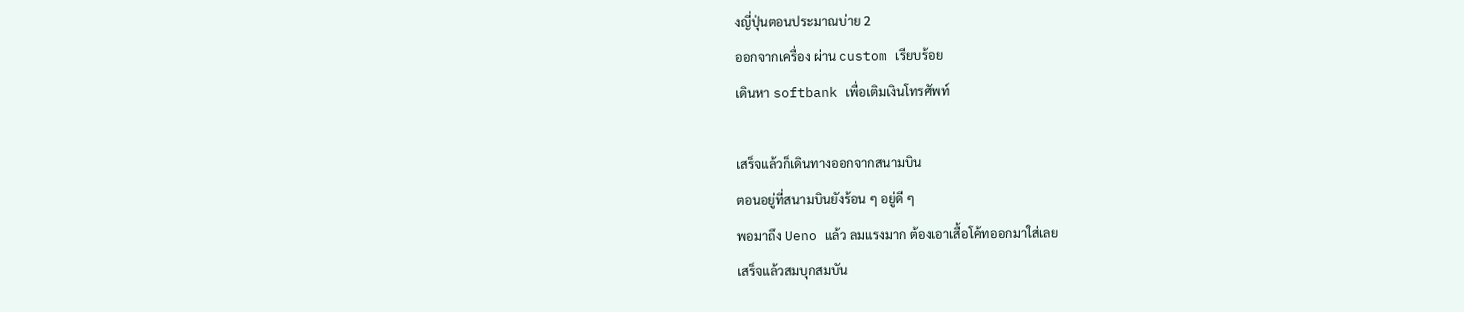งญี่ปุ่นตอนประมาณบ่าย 2
ออกจากเครื่อง ผ่าน custom เรียบร้อย
เดินหา softbank เพื่อเติมเงินโทรศัพท์

เสร็จแล้วก็เดินทางออกจากสนามบิน
ตอนอยู่ที่สนามบินยังร้อน ๆ อยู่ดี ๆ
พอมาถึง Ueno แล้ว ลมแรงมาก ต้องเอาเสื้อโค้ทออกมาใส่เลย
เสร็จแล้วสมบุกสมบัน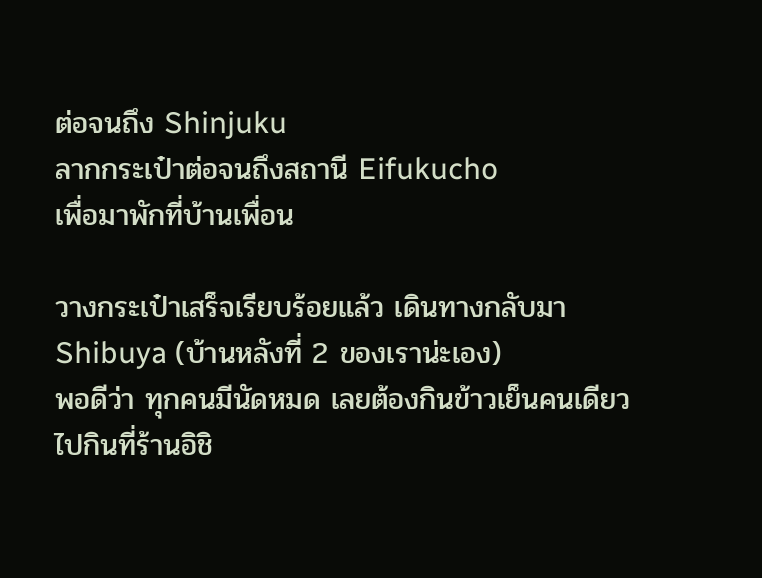ต่อจนถึง Shinjuku
ลากกระเป๋าต่อจนถึงสถานี Eifukucho
เพื่อมาพักที่บ้านเพื่อน

วางกระเป๋าเสร็จเรียบร้อยแล้ว เดินทางกลับมา Shibuya (บ้านหลังที่ 2 ของเราน่ะเอง)
พอดีว่า ทุกคนมีนัดหมด เลยต้องกินข้าวเย็นคนเดียว
ไปกินที่ร้านอิชิ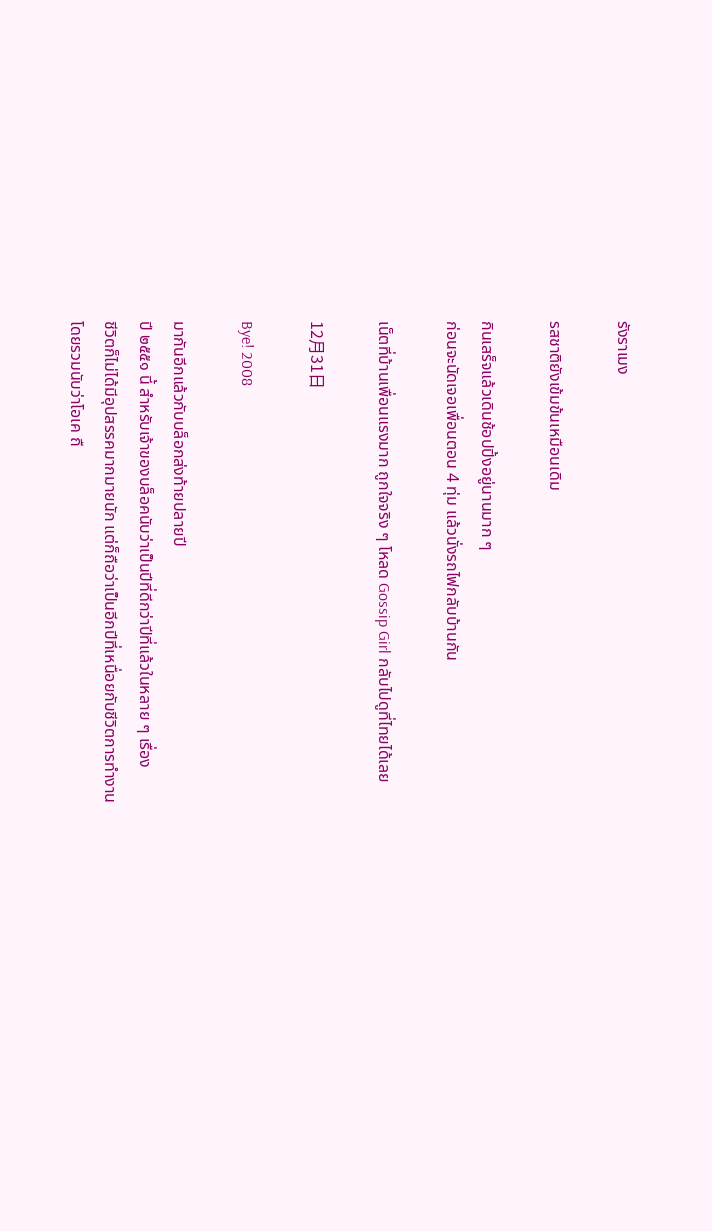รังราเมง

รสชาติยังเข้มข้นเหมือนเดิม

กินเสร็จแล้วเดินช้อปปิ้งอยู่นานมาก ๆ
ก่อนจะนัดเจอเพื่อนตอน 4 ทุ่ม แล้วนั่งรถไฟกลับบ้านกัน

เน็ตที่บ้านเพื่อนแรงมาก ถูกใจจริง ๆ โหลด Gossip Girl กลับไปดูที่ไทยได้เลย

12月31日

Bye! 2008

มากันอีกแล้วกับบล็อกส่งท้ายปลายปี
ปี ๒๕๕๑ นี้ สำหรับเจ้าของบล็อคนับว่าเป็นปีที่ดีกว่าปีที่แล้วในหลาย ๆ เรื่อง
ชีวิตก็ไม่ได้มีอุปสรรคมากมายนัก แต่ก็ถือว่าเป็นอีกปีที่เหนื่อยกับชีวิตการทำงาน
โดยรวมนับว่าโอเค ถื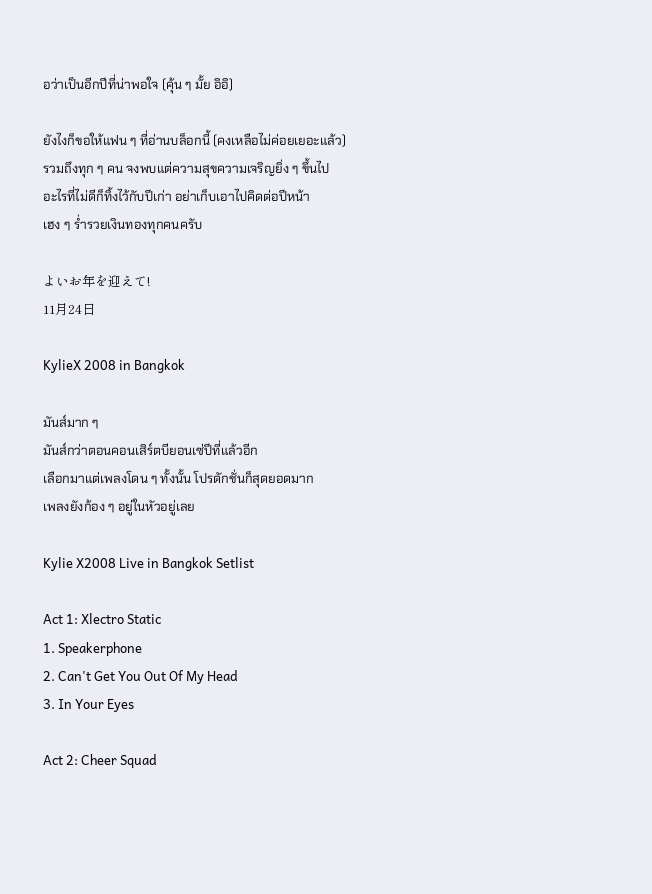อว่าเป็นอีกปีที่น่าพอใจ (คุ้น ๆ มั้ย อิอิ)

ยังไงก็ขอให้แฟน ๆ ที่อ่านบล็อกนี้ (คงเหลือไม่ค่อยเยอะแล้ว)
รวมถึงทุก ๆ คน จงพบแต่ความสุขความเจริญยิ่ง ๆ ขึ้นไป
อะไรที่ไม่ดีก็ทิ้งไว้กับปีเก่า อย่าเก็บเอาไปคิดต่อปีหน้า
เฮง ๆ ร่ำรวยเงินทองทุกคนครับ

よいお年を迎えて!
11月24日

KylieX 2008 in Bangkok

มันส์มาก ๆ
มันส์กว่าตอนคอนเสิร์ตบียอนเซ่ปีที่แล้วอีก
เลือกมาแต่เพลงโดน ๆ ทั้งนั้น โปรดักชั่นก็สุดยอดมาก
เพลงยังก้อง ๆ อยู่ในหัวอยู่เลย

Kylie X2008 Live in Bangkok Setlist

Act 1: Xlectro Static
1. Speakerphone
2. Can't Get You Out Of My Head
3. In Your Eyes

Act 2: Cheer Squad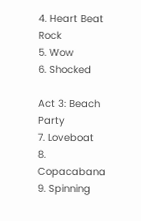4. Heart Beat Rock
5. Wow
6. Shocked

Act 3: Beach Party
7. Loveboat
8. Copacabana
9. Spinning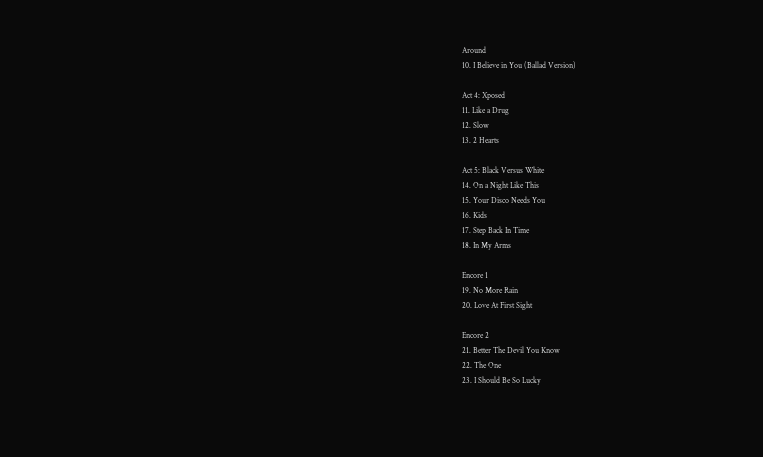Around
10. I Believe in You (Ballad Version)

Act 4: Xposed
11. Like a Drug
12. Slow
13. 2 Hearts

Act 5: Black Versus White
14. On a Night Like This
15. Your Disco Needs You
16. Kids
17. Step Back In Time
18. In My Arms

Encore 1
19. No More Rain
20. Love At First Sight

Encore 2
21. Better The Devil You Know
22. The One
23. I Should Be So Lucky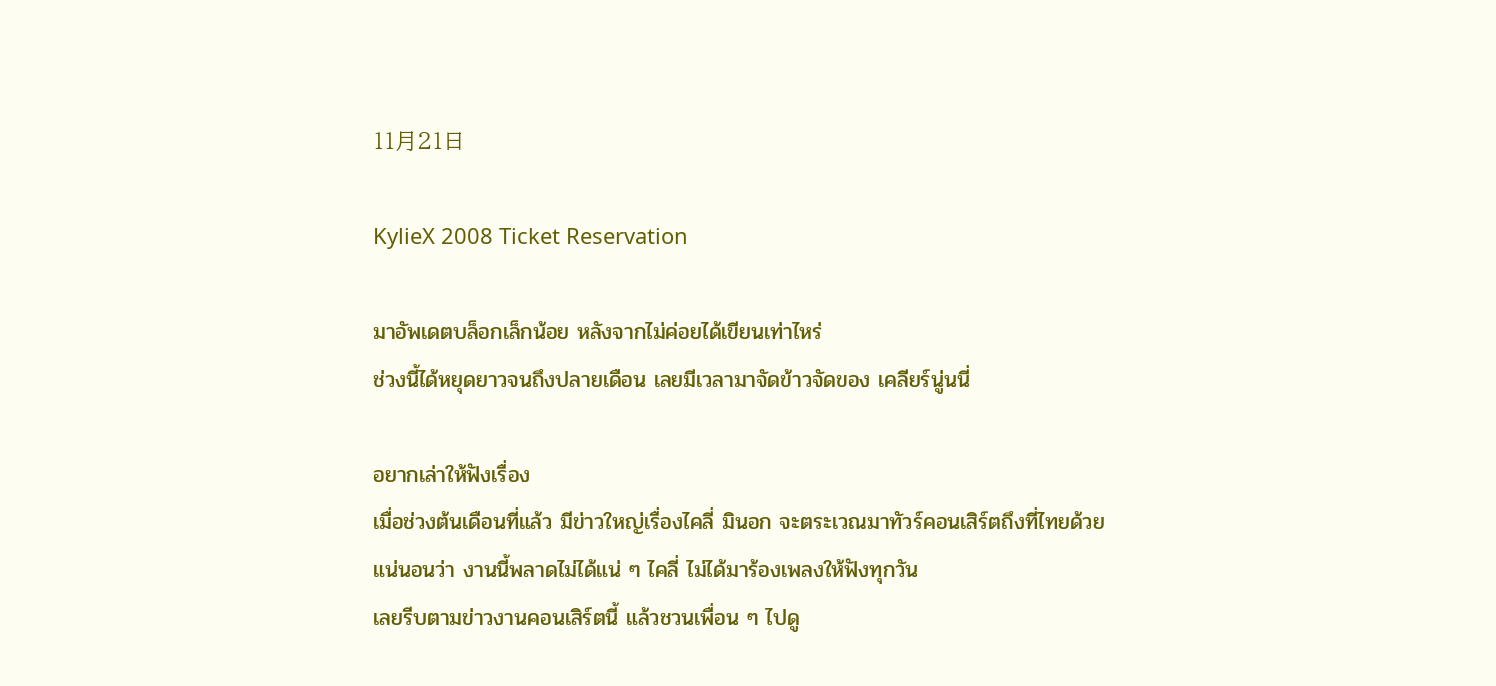11月21日

KylieX 2008 Ticket Reservation

มาอัพเดตบล็อกเล็กน้อย หลังจากไม่ค่อยได้เขียนเท่าไหร่
ช่วงนี้ได้หยุดยาวจนถึงปลายเดือน เลยมีเวลามาจัดข้าวจัดของ เคลียร์นู่นนี่

อยากเล่าให้ฟังเรื่อง
เมื่อช่วงต้นเดือนที่แล้ว มีข่าวใหญ่เรื่องไคลี่ มินอก จะตระเวณมาทัวร์คอนเสิร์ตถึงที่ไทยด้วย
แน่นอนว่า งานนี้พลาดไม่ได้แน่ ๆ ไคลี่ ไม่ได้มาร้องเพลงให้ฟังทุกวัน
เลยรีบตามข่าวงานคอนเสิร์ตนี้ แล้วชวนเพื่อน ๆ ไปดู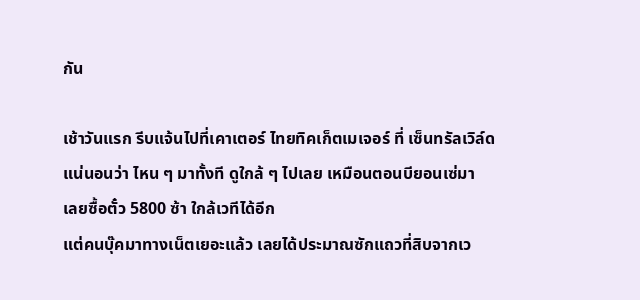กัน

เช้าวันแรก รีบแจ้นไปที่เคาเตอร์ ไทยทิคเก็ตเมเจอร์ ที่ เซ็นทรัลเวิล์ด
แน่นอนว่า ไหน ๆ มาทั้งที ดูใกล้ ๆ ไปเลย เหมือนตอนบียอนเซ่มา
เลยซื้อตั๋ว 5800 ซ้า ใกล้เวทีได้อีก
แต่คนบุ๊คมาทางเน็ตเยอะแล้ว เลยได้ประมาณซักแถวที่สิบจากเว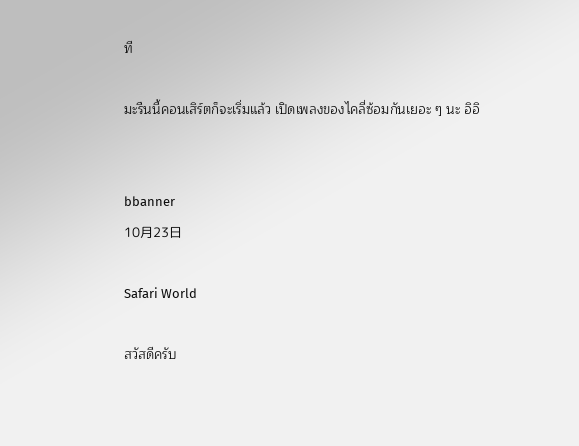ที

มะรืนนี้คอนเสิร์ตก็จะเริ่มแล้ว เปิดเพลงของไคลี่ซ้อมกันเยอะ ๆ นะ อิอิ


bbanner
10月23日

Safari World

สวัสดีครับ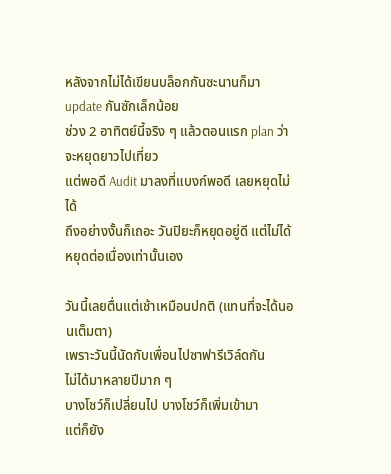หลังจากไม่ได้เขียนบล็อกกันซะนานก็มา update กันซักเล็กน้อย
ช่วง 2 อาทิตย์นี้จริง ๆ แล้วตอนแรก plan ว่าจะหยุดยาวไปเที่ยว
แต่พอดี Audit มาลงที่แบงก์พอดี เลยหยุดไม่ได้
ถึงอย่างงั้นก็เถอะ วันปิยะก็หยุดอยู่ดี แต่ไม่ได้หยุดต่อเนื่องเท่านั้นเอง

วันนี้เลยตื่นแต่เช้าเหมือนปกติ (แทนที่จะได้นอนเต็มตา)
เพราะวันนี้นัดกับเพื่อนไปซาฟารีเวิล์ดกัน
ไม่ได้มาหลายปีมาก ๆ
บางโชว์ก็เปลี่ยนไป บางโชว์ก็เพิ่มเข้ามา
แต่ก็ยัง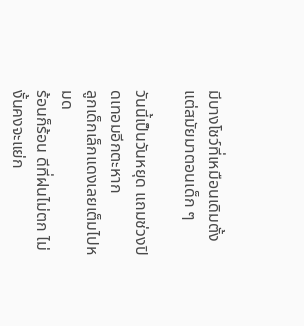มีบางโชว์ที่เหมือนเดิมตั้งแต่สมัยมาตอนเด็ก ๆ

วันนี้เป็นวันหยุด แถมช่วงปิดเทอมอีกตะหาก
ลูกเด็กเล็กแดงเลยเต็มไปหมด
ร้อนก็ร้อน ดีที่ฝนไม่ตก ไม่งั้นคงจะแย่ก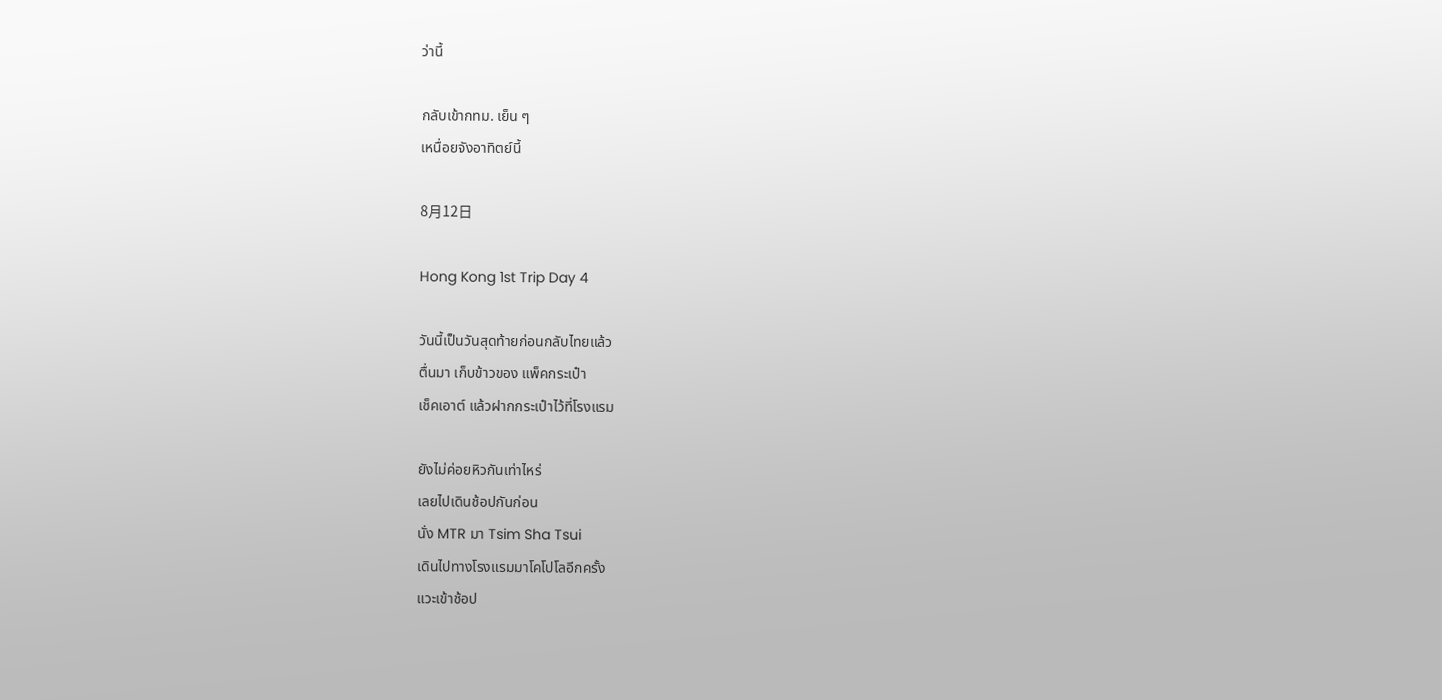ว่านี้

กลับเข้ากทม. เย็น ๆ
เหนื่อยจังอาทิตย์นี้

8月12日

Hong Kong 1st Trip Day 4

วันนี้เป็นวันสุดท้ายก่อนกลับไทยแล้ว
ตื่นมา เก็บข้าวของ แพ็คกระเป๋า
เช็คเอาต์ แล้วฝากกระเป๋าไว้ที่โรงแรม

ยังไม่ค่อยหิวกันเท่าไหร่
เลยไปเดินช้อปกันก่อน
นั่ง MTR มา Tsim Sha Tsui
เดินไปทางโรงแรมมาโคโปโลอีกครั้ง
แวะเข้าช้อป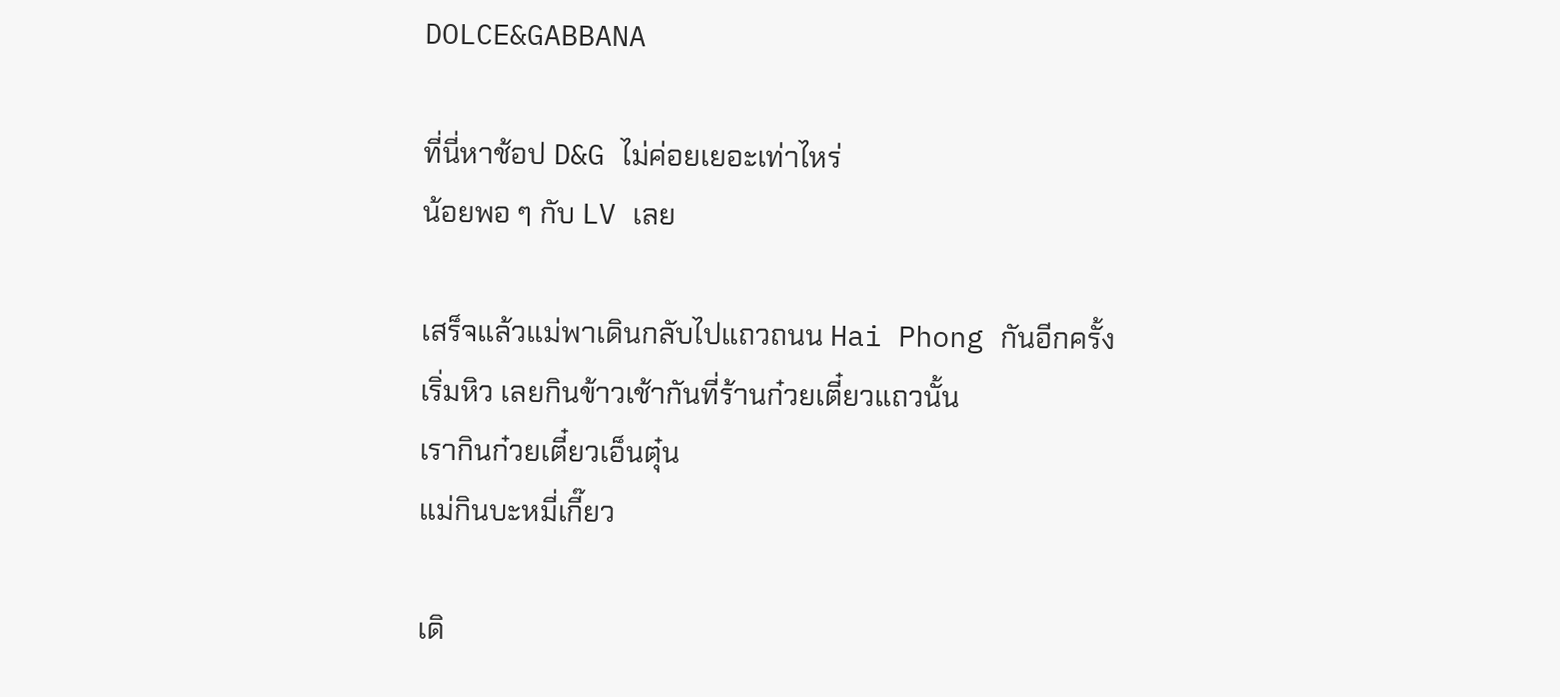DOLCE&GABBANA

ที่นี่หาช้อป D&G ไม่ค่อยเยอะเท่าไหร่
น้อยพอ ๆ กับ LV เลย

เสร็จแล้วแม่พาเดินกลับไปแถวถนน Hai Phong กันอีกครั้ง
เริ่มหิว เลยกินข้าวเช้ากันที่ร้านก๋วยเตี๋ยวแถวนั้น
เรากินก๋วยเตี๋ยวเอ็นตุ๋น
แม่กินบะหมี่เกี๊ยว

เดิ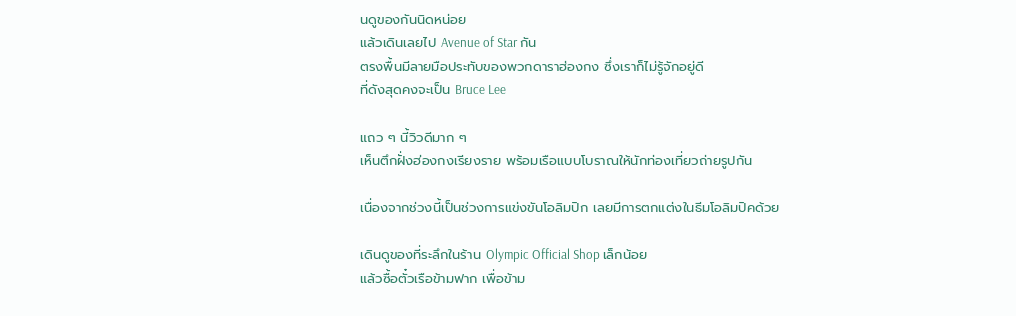นดูของกันนิดหน่อย
แล้วเดินเลยไป Avenue of Star กัน
ตรงพื้นมีลายมือประทับของพวกดาราฮ่องกง ซึ่งเราก็ไม่รู้จักอยู่ดี
ที่ดังสุดคงจะเป็น Bruce Lee

แถว ๆ นี้วิวดีมาก ๆ
เห็นตึกฝั่งฮ่องกงเรียงราย พร้อมเรือแบบโบราณให้นักท่องเที่ยวถ่ายรูปกัน

เนื่องจากช่วงนี้เป็นช่วงการแข่งขันโอลิมปิก เลยมีการตกแต่งในธีมโอลิมปิคด้วย

เดินดูของที่ระลึกในร้าน Olympic Official Shop เล็กน้อย
แล้วซื้อตั๋วเรือข้ามฟาก เพื่อข้าม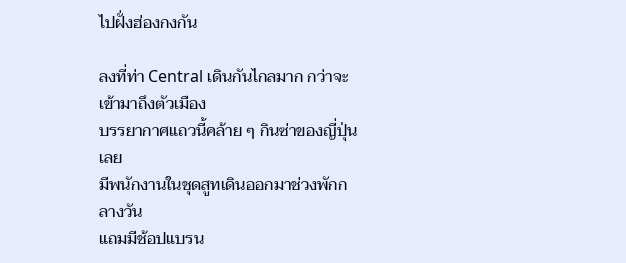ไปฝั่งฮ่องกงกัน

ลงที่ท่า Central เดินกันไกลมาก กว่าจะเข้ามาถึงตัวเมือง
บรรยากาศแถวนี้คล้าย ๆ กินซ่าของญี่ปุ่นเลย
มีพนักงานในชุดสูทเดินออกมาช่วงพักกลางวัน
แถมมีช้อปแบรน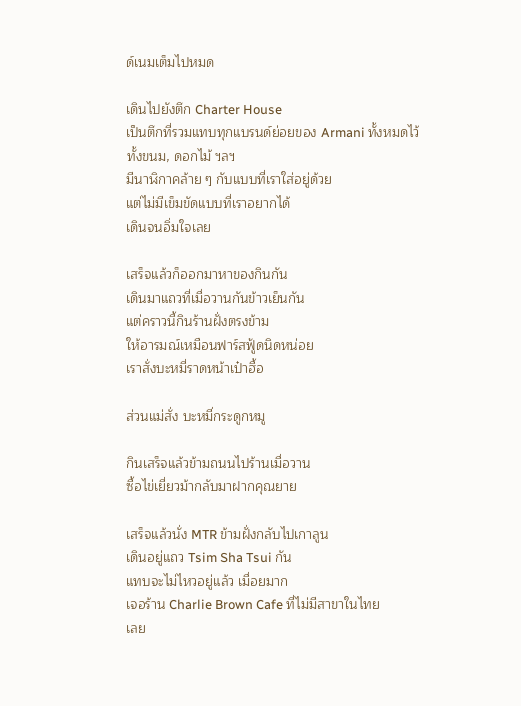ด์เนมเต็มไปหมด

เดินไปยังตึก Charter House
เป็นตึกที่รวมแทบทุกแบรนด์ย่อยของ Armani ทั้งหมดไว้
ทั้งขนม, ดอกไม้ ฯลฯ
มีนาฬิกาคล้าย ๆ กับแบบที่เราใส่อยู่ด้วย
แต่ไม่มีเข็มขัดแบบที่เราอยากได้
เดินจนอิ่มใจเลย

เสร็จแล้วก็ออกมาหาของกินกัน
เดินมาแถวที่เมื่อวานกันข้าวเย็นกัน
แต่คราวนี้กินร้านฝั่งตรงข้าม
ให้อารมณ์เหมือนฟาร์สฟู้ดนิดหน่อย
เราสั่งบะหมี่ราดหน้าเป๋าฮื้อ

ส่วนแม่สั่ง บะหมี่กระดูกหมู

กินเสร็จแล้วข้ามถนนไปร้านเมื่อวาน
ซื้อไข่เยี่ยวม้ากลับมาฝากคุณยาย

เสร็จแล้วนั่ง MTR ข้ามฝั่งกลับไปเกาลูน
เดินอยู่แถว Tsim Sha Tsui กัน
แทบจะไม่ไหวอยู่แล้ว เมื่อยมาก
เจอร้าน Charlie Brown Cafe ที่ไม่มีสาขาในไทย
เลย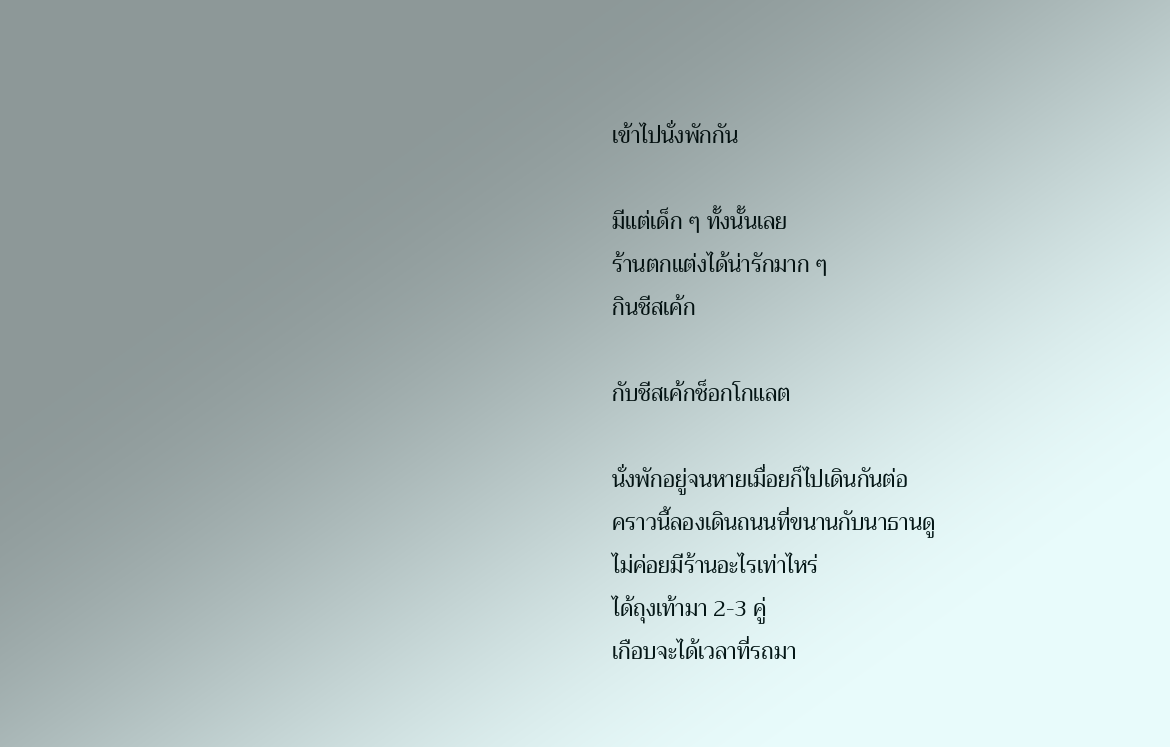เข้าไปนั่งพักกัน

มีแต่เด็ก ๆ ทั้งนั้นเลย
ร้านตกแต่งได้น่ารักมาก ๆ
กินชีสเค้ก

กับชีสเค้กช็อกโกแลต

นั่งพักอยู่จนหายเมื่อยก็ไปเดินกันต่อ
คราวนี้ลองเดินถนนที่ขนานกับนาธานดู
ไม่ค่อยมีร้านอะไรเท่าไหร่
ได้ถุงเท้ามา 2-3 คู่
เกือบจะได้เวลาที่รถมา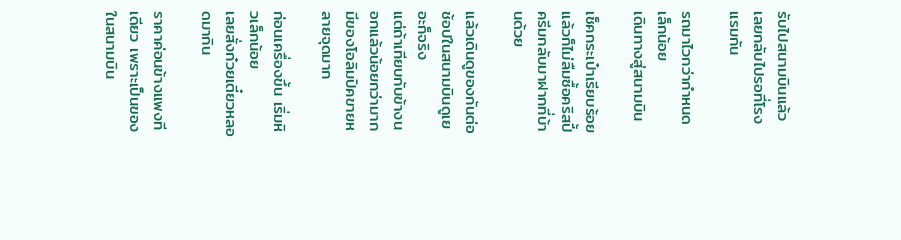รับไปสนามบินแล้ว
เลยกลับไปรอที่โรงแรมกัน

รถมาไวกว่ากำหนดเล็กน้อย
เดินทางสู่สนามบิน

เช็คกระเป๋าเรียบร้อยแล้วก็ไม่ลืมซื้อคริสปี้ครีมกลับมาฝากที่บ้านด้วย

แล้วเดินดูของกันต่อ
ช้อปในสนามบินดูเยอะก็จริง
แต่ถ้าเทียบกับข้างนอกแล้วน้อยกว่ามาก
มีของโอลิมปิคขายหลายจุดมาก

ก่อนเครื่องขึ้น เริ่มหิวเล็กน้อย
เลยสั่งก๋วยเตี๋ยวหลอดมากิน

ราคาค่อนข้างแพงทีเดียว เพราะเป็นของในสนามบิน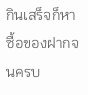กินเสร็จก็หาซื้อของฝากจนครบ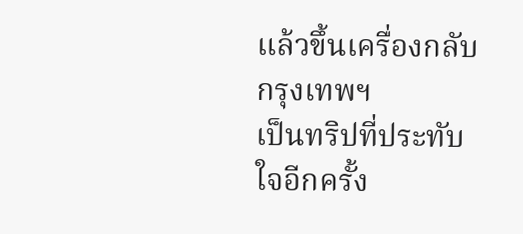แล้วขึ้นเครื่องกลับกรุงเทพฯ
เป็นทริปที่ประทับใจอีกครั้ง